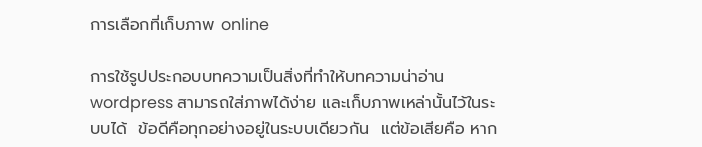การเลือกที่เก็บภาพ online

การใช้รูปประกอบบทความเป็นสิ่งที่ทำให้บทความน่าอ่าน wordpress สามารถใส่ภาพได้ง่าย และเก็บภาพเหล่านั้นไว้ในระบบได้  ข้อดีคือทุกอย่างอยู่ในระบบเดียวกัน  แต่ข้อเสียคือ หาก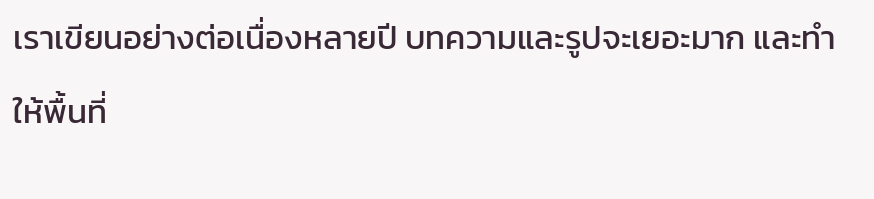เราเขียนอย่างต่อเนื่องหลายปี บทความและรูปจะเยอะมาก และทำให้พื้นที่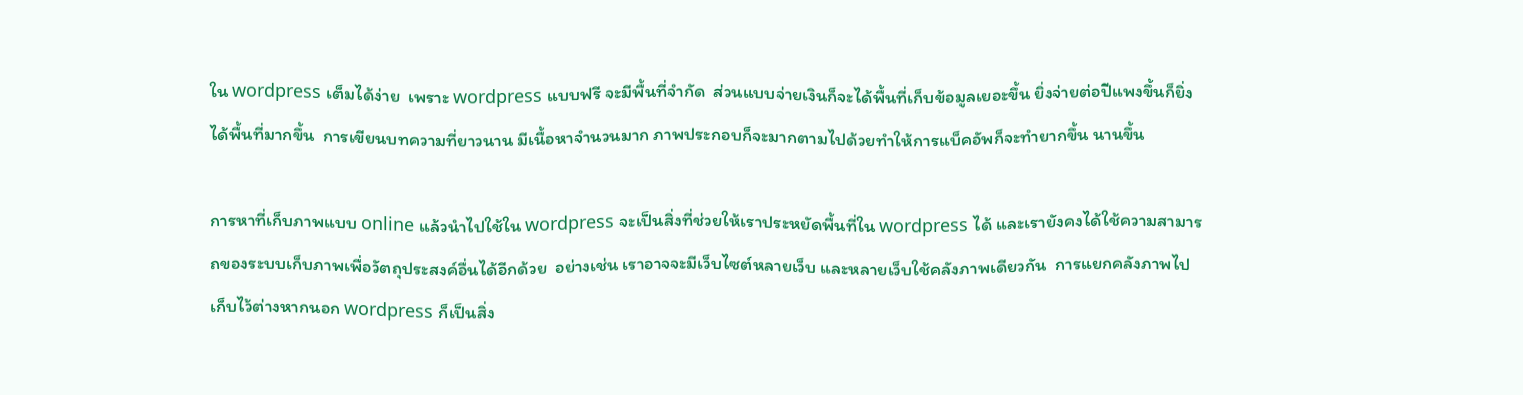ใน wordpress เต็มได้ง่าย  เพราะ wordpress แบบฟรี จะมีพื้นที่จำกัด  ส่วนแบบจ่ายเงินก็จะได้พื้นที่เก็บข้อมูลเยอะขึ้น ยิ่งจ่ายต่อปีแพงขึ้นก็ยิ่งได้พื้นที่มากขึ้น  การเขียนบทความที่ยาวนาน มีเนื้อหาจำนวนมาก ภาพประกอบก็จะมากตามไปด้วยทำให้การแบ็คอัพก็จะทำยากขึ้น นานขึ้น

การหาที่เก็บภาพแบบ online แล้วนำไปใช้ใน wordpress จะเป็นสิ่งที่ช่วยให้เราประหยัดพื้นที่ใน wordpress ได้ และเรายังคงได้ใช้ความสามารถของระบบเก็บภาพเพื่อวัตถุประสงค์อื่นได้อีกด้วย  อย่างเช่น เราอาจจะมีเว็บไซต์หลายเว็บ และหลายเว็บใช้คลังภาพเดียวกัน  การแยกคลังภาพไปเก็บไว้ต่างหากนอก wordpress ก็เป็นสิ่ง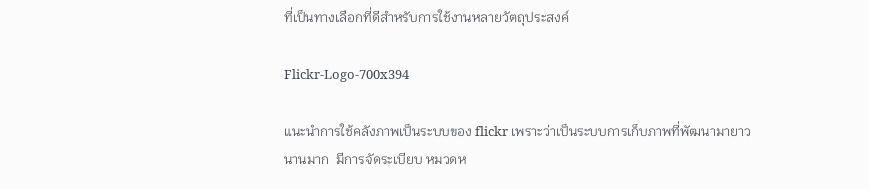ที่เป็นทางเลือกที่ดีสำหรับการใช้งานหลายวัตถุประสงค์

Flickr-Logo-700x394

แนะนำการใช้คลังภาพเป็นระบบของ flickr เพราะว่าเป็นระบบการเก็บภาพที่พัฒนามายาวนานมาก  มีการจัดระเบียบ หมวดห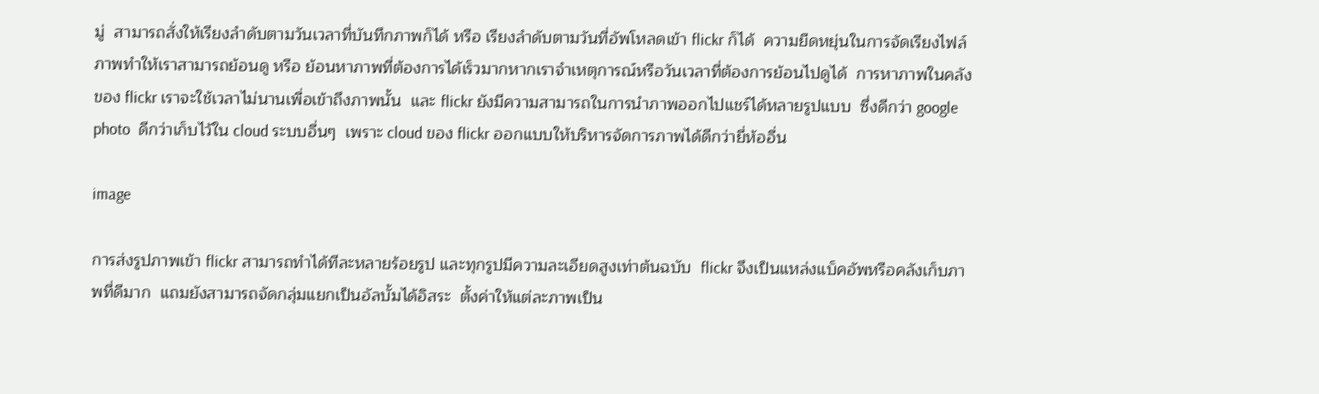มู่  สามารถสั่งให้เรียงลำดับตามวันเวลาที่บันทึกภาพก็ได้ หรือ เรียงลำดับตามวันที่อัพโหลดเข้า flickr ก็ได้  ความยืดหยุ่นในการจัดเรียงไฟล์ภาพทำให้เราสามารถย้อนดู หรือ ย้อนหาภาพที่ต้องการได้เร็วมากหากเราจำเหตุการณ์หรือวันเวลาที่ต้องการย้อนไปดูได้  การหาภาพในคลังของ flickr เราจะใช้เวลาไม่นานเพื่อเข้าถึงภาพนั้น  และ flickr ยังมีความสามารถในการนำภาพออกไปแชร์ได้หลายรูปแบบ  ซึ่งดีกว่า google photo  ดีกว่าเก็บไว้ใน cloud ระบบอื่นๆ  เพราะ cloud ของ flickr ออกแบบให้บริหารจัดการภาพได้ดีกว่ายี่ห้ออื่น

image

การส่งรูปภาพเข้า flickr สามารถทำได้ทีละหลายร้อยรูป และทุกรูปมีความละเอียดสูงเท่าต้นฉบับ  flickr จึงเป็นแหล่งแบ็คอัพหรือคลังเก็บภาพที่ดีมาก  แถมยังสามารถจัดกลุ่มแยกเป็นอัลบั้มได้อิสระ  ตั้งค่าให้แต่ละภาพเป็น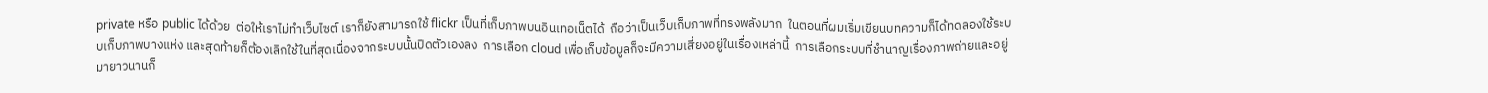private หรือ public ได้ด้วย  ต่อให้เราไม่ทำเว็บไซต์ เราก็ยังสามารถใช้ flickr เป็นที่เก็บภาพบนอินเทอเน็ตได้  ถือว่าเป็นเว็บเก็บภาพที่ทรงพลังมาก  ในตอนที่ผมเริ่มเขียนบทความก็ได้ทดลองใช้ระบบเก็บภาพบางแห่ง และสุดท้ายก็ต้องเลิกใช้ในที่สุดเนื่องจากระบบนั้นปิดตัวเองลง  การเลือก cloud เพื่อเก็บข้อมูลก็จะมีความเสี่ยงอยู่ในเรื่องเหล่านี้  การเลือกระบบที่ชำนาญเรื่องภาพถ่ายและอยู่มายาวนานก็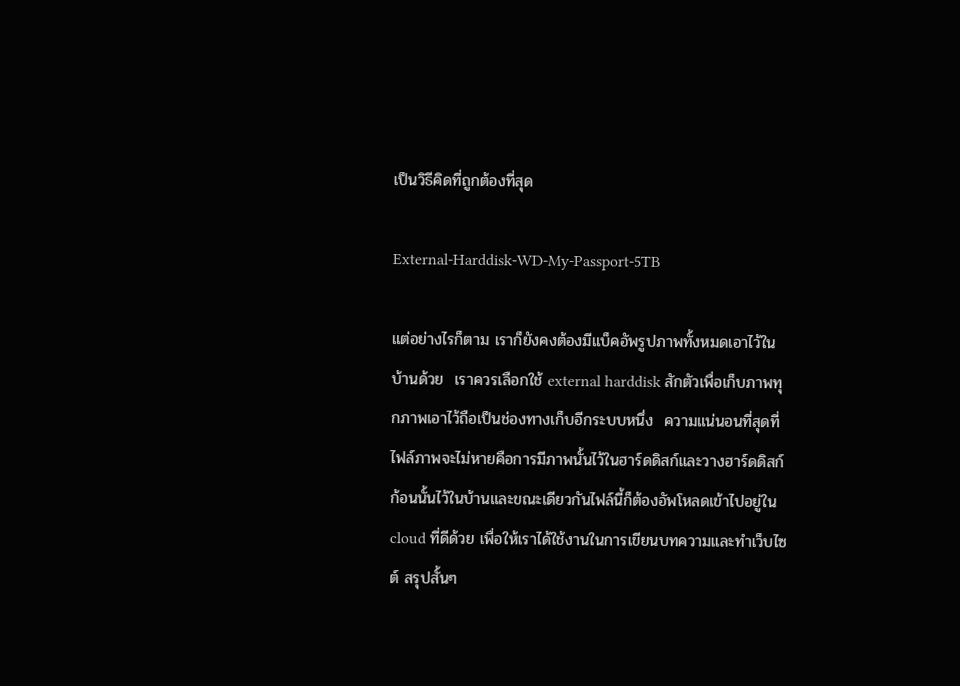เป็นวิธีคิดที่ถูกต้องที่สุด

External-Harddisk-WD-My-Passport-5TB

แต่อย่างไรก็ตาม เราก็ยังคงต้องมีแบ็คอัพรูปภาพทั้งหมดเอาไว้ในบ้านด้วย  เราควรเลือกใช้ external harddisk สักตัวเพื่อเก็บภาพทุกภาพเอาไว้ถือเป็นช่องทางเก็บอีกระบบหนึ่ง  ความแน่นอนที่สุดที่ไฟล์ภาพจะไม่หายคือการมีภาพนั้นไว้ในฮาร์ดดิสก์และวางฮาร์ดดิสก์ก้อนนั้นไว้ในบ้านและขณะเดียวกันไฟล์นี้ก็ต้องอัพโหลดเข้าไปอยู่ใน cloud ที่ดีด้วย เพื่อให้เราได้ใช้งานในการเขียนบทความและทำเว็บไซต์ สรุปสั้นๆ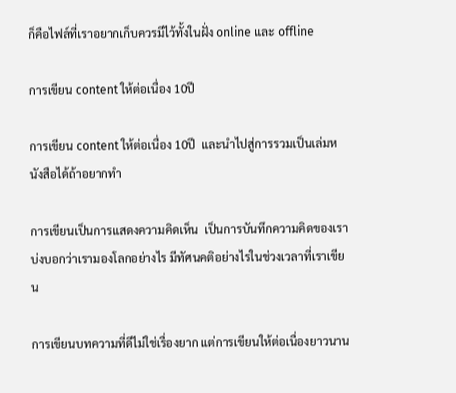ก็คือไฟล์ที่เราอยากเก็บควรมีไว้ทั้งในฝั่ง online และ offline

การเขียน content ให้ต่อเนื่อง 10ปี

การเขียน content ให้ต่อเนื่อง 10ปี  และนำไปสู่การรวมเป็นเล่มหนังสือได้ถ้าอยากทำ

การเขียนเป็นการแสดงความคิดเห็น  เป็นการบันทึกความคิดของเรา บ่งบอกว่าเรามองโลกอย่างไร มีทัศนคติอย่างไรในช่วงเวลาที่เราเขียน

การเขียนบทความที่ดีไม่ใช่เรื่องยาก แต่การเขียนให้ต่อเนื่องยาวนาน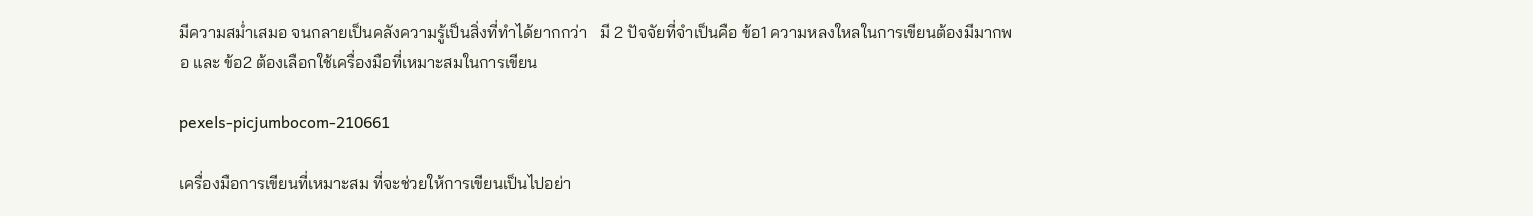มีความสม่ำเสมอ จนกลายเป็นคลังความรู้เป็นสิ่งที่ทำได้ยากกว่า   มี 2 ปัจจัยที่จำเป็นคือ ข้อ1 ความหลงใหลในการเขียนต้องมีมากพอ และ ข้อ2 ต้องเลือกใช้เครื่องมือที่เหมาะสมในการเขียน

pexels-picjumbocom-210661

เครื่องมือการเขียนที่เหมาะสม ที่จะช่วยให้การเขียนเป็นไปอย่า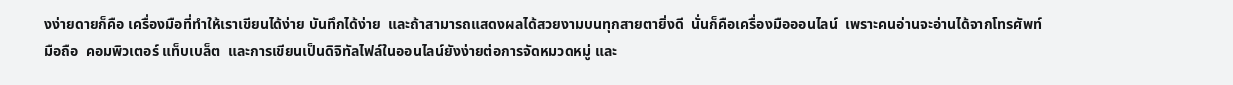งง่ายดายก็คือ เครื่องมือที่ทำให้เราเขียนได้ง่าย บันทึกได้ง่าย  และถ้าสามารถแสดงผลได้สวยงามบนทุกสายตายิ่งดี  นั่นก็คือเครื่องมือออนไลน์  เพราะคนอ่านจะอ่านได้จากโทรศัพท์มือถือ  คอมพิวเตอร์ แท็บเบล็ต  และการเขียนเป็นดิจิทัลไฟล์ในออนไลน์ยังง่ายต่อการจัดหมวดหมู่ และ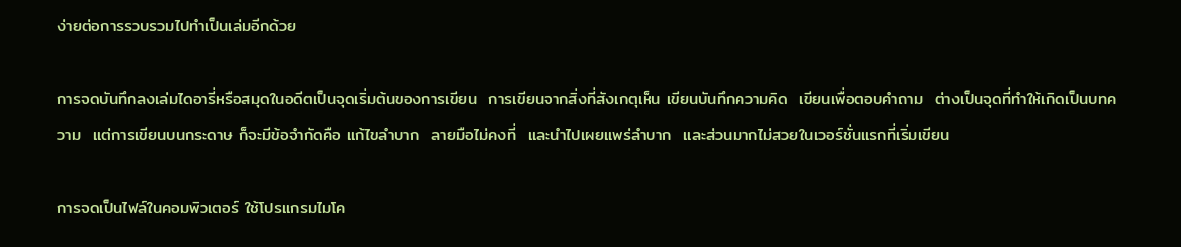ง่ายต่อการรวบรวมไปทำเป็นเล่มอีกด้วย

การจดบันทึกลงเล่มไดอารี่หรือสมุดในอดีตเป็นจุดเริ่มต้นของการเขียน  การเขียนจากสิ่งที่สังเกตุเห็น เขียนบันทึกความคิด  เขียนเพื่อตอบคำถาม  ต่างเป็นจุดที่ทำให้เกิดเป็นบทความ  แต่การเขียนบนกระดาษ ก็จะมีข้อจำกัดคือ แก้ไขลำบาก  ลายมือไม่คงที่  และนำไปเผยแพร่ลำบาก  และส่วนมากไม่สวยในเวอร์ชั่นแรกที่เริ่มเขียน

การจดเป็นไฟล์ในคอมพิวเตอร์ ใช้โปรแกรมไมโค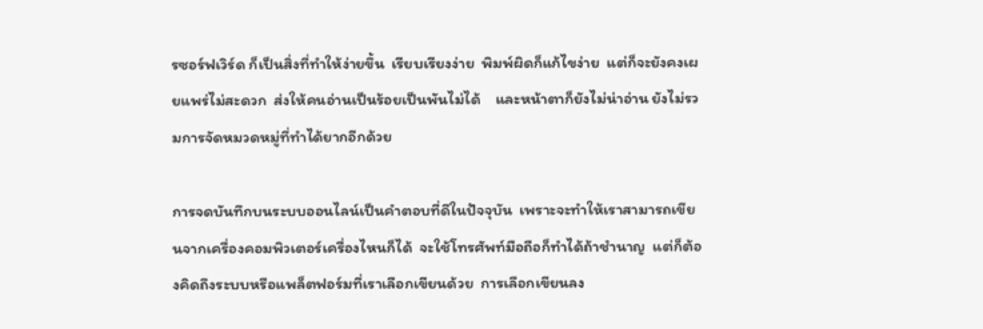รซอร์ฟเวิร์ด ก็เป็นสิ่งที่ทำให้ง่ายขึ้น  เรียบเรียงง่าย  พิมพ์ผิดก็แก้ไขง่าย  แต่ก็จะยังคงเผยแพร่ไม่สะดวก  ส่งให้คนอ่านเป็นร้อยเป็นพันไม่ได้    และหน้าตาก็ยังไม่น่าอ่าน ยังไม่รวมการจัดหมวดหมู่ที่ทำได้ยากอีกด้วย

การจดบันทึกบนระบบออนไลน์เป็นคำตอบที่ดีในปัจจุบัน  เพราะจะทำให้เราสามารถเขียนจากเครื่องคอมพิวเตอร์เครื่องไหนก็ได้  จะใช้โทรศัพท์มือถือก็ทำได้ถ้าชำนาญ  แต่ก็ต้องคิดถึงระบบหรือแพล็ตฟอร์มที่เราเลือกเขียนด้วย  การเลือกเขียนลง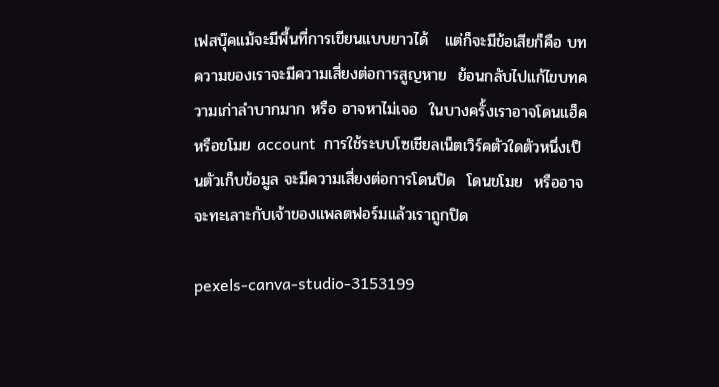เฟสบุ๊คแม้จะมีพื้นที่การเขียนแบบยาวได้   แต่ก็จะมีข้อเสียก็คือ บทความของเราจะมีความเสี่ยงต่อการสูญหาย  ย้อนกลับไปแก้ไขบทความเก่าลำบากมาก หรือ อาจหาไม่เจอ  ในบางครั้งเราอาจโดนแฮ็คหรือขโมย account  การใช้ระบบโซเชียลเน็ตเวิร์คตัวใดตัวหนึ่งเป็นตัวเก็บข้อมูล จะมีความเสี่ยงต่อการโดนปิด  โดนขโมย  หรืออาจจะทะเลาะกับเจ้าของแพลตฟอร์มแล้วเราถูกปิด

pexels-canva-studio-3153199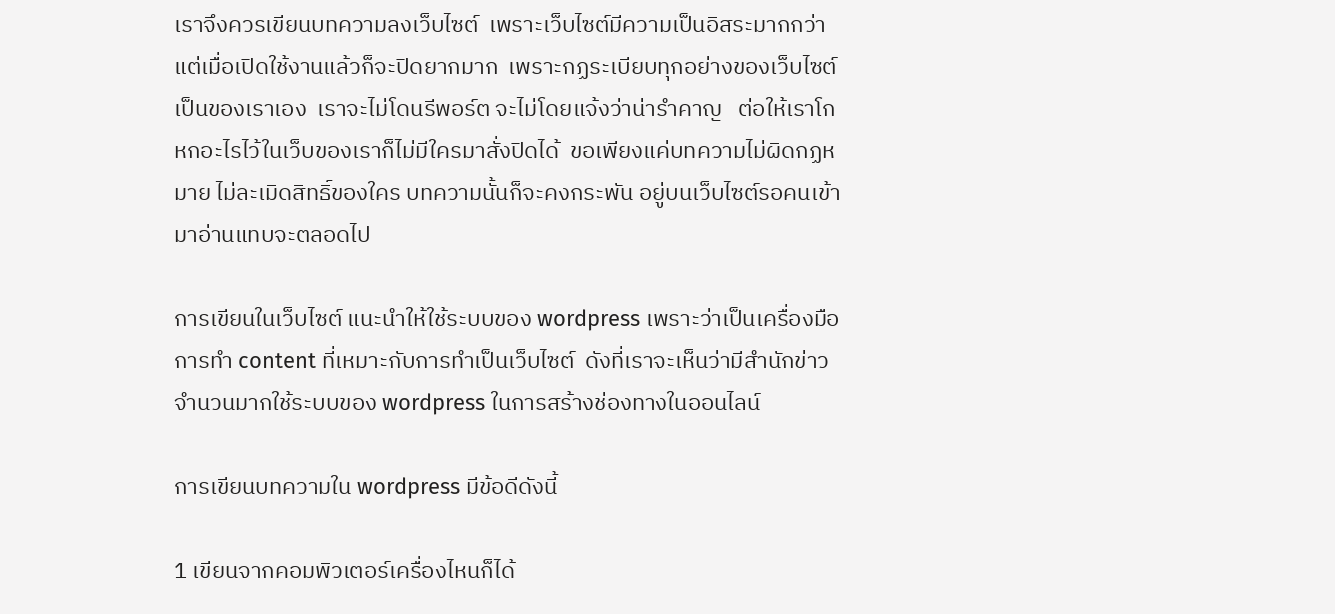เราจึงควรเขียนบทความลงเว็บไซต์  เพราะเว็บไซต์มีความเป็นอิสระมากกว่า  แต่เมื่อเปิดใช้งานแล้วก็จะปิดยากมาก  เพราะกฏระเบียบทุกอย่างของเว็บไซต์เป็นของเราเอง  เราจะไม่โดนรีพอร์ต จะไม่โดยแจ้งว่าน่ารำคาญ   ต่อให้เราโกหกอะไรไว้ในเว็บของเราก็ไม่มีใครมาสั่งปิดได้  ขอเพียงแค่บทความไม่ผิดกฏหมาย ไม่ละเมิดสิทธิ์ของใคร บทความนั้นก็จะคงกระพัน อยู่บนเว็บไซต์รอคนเข้ามาอ่านแทบจะตลอดไป

การเขียนในเว็บไซต์ แนะนำให้ใช้ระบบของ wordpress เพราะว่าเป็นเครื่องมือการทำ content ที่เหมาะกับการทำเป็นเว็บไซต์  ดังที่เราจะเห็นว่ามีสำนักข่าวจำนวนมากใช้ระบบของ wordpress ในการสร้างช่องทางในออนไลน์

การเขียนบทความใน wordpress มีข้อดีดังนี้

1 เขียนจากคอมพิวเตอร์เครื่องไหนก็ได้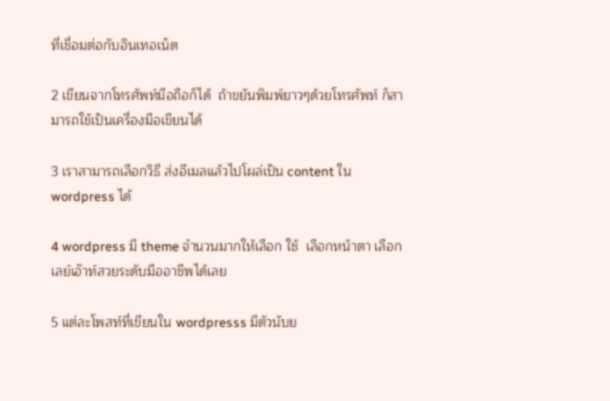ที่เชื่อมต่อกับอินเทอเน็ต

2 เขียนจากโทรศัพท์มือถือก็ได้  ถ้าขยันพิมพ์ยาวๆด้วยโทรศัพท์ ก็สามารถใช้เป็นเครื่องมือเขียนได้

3 เราสามารถเลือกวิธี ส่งอีเมลแล้วไปโผล่เป็น content ใน wordpress ได้

4 wordpress มี theme จำนวนมากให้เลือก ใช้  เลือกหน้าตา เลือกเลย์เอ๊าท์สวยระดับมืออาชีพได้เลย

5 แต่ละโพสท์ที่เขียนใน wordpresss มีตัวนับย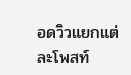อดวิวแยกแต่ละโพสท์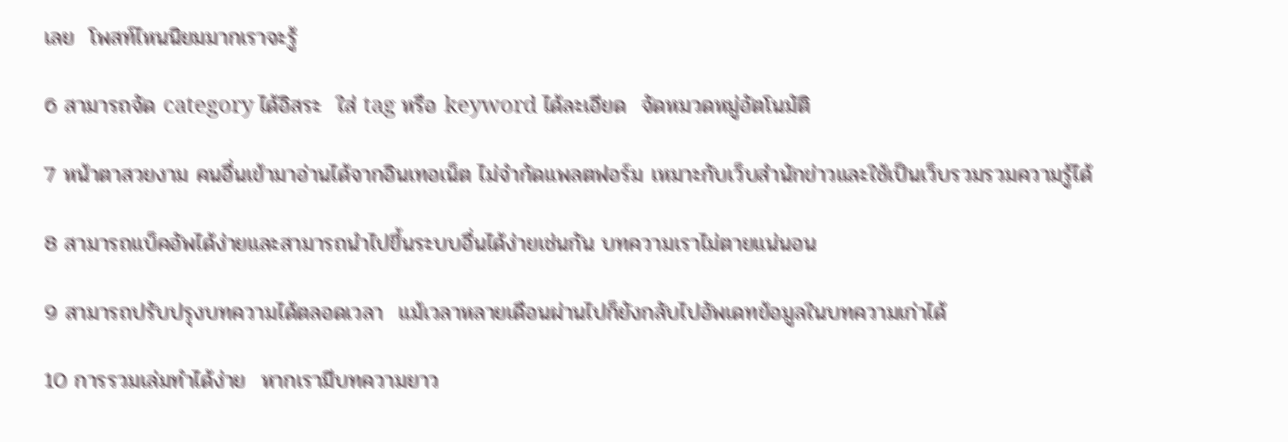เลย  โพสท์ไหนนิยมมากเราจะรู้

6 สามารถจัด category ได้อิสระ  ใส่ tag หรือ keyword ได้ละเอียด  จัดหมวดหมู่อัตโนมัติ

7 หน้าตาสวยงาม คนอื่นเข้ามาอ่านได้จากอินเทอเน็ต ไม่จำกัดแพลตฟอร์ม เหมาะกับเว็บสำนักข่าวและใช้เป็นเว็บรวมรวมความรู้ได้

8 สามารถแบ็คอัพได้ง่ายและสามารถนำไปขึ้นระบบอื่นได้ง่ายเช่นกัน บทความเราไม่ตายแน่นอน

9 สามารถปรับปรุงบทความได้ตลอดเวลา  แม้เวลาหลายเดือนผ่านไปก็ยังกลับไปอัพเดทข้อมูลในบทความเก่าได้

10 การรวมเล่มทำได้ง่าย  หากเรามีบทความยาว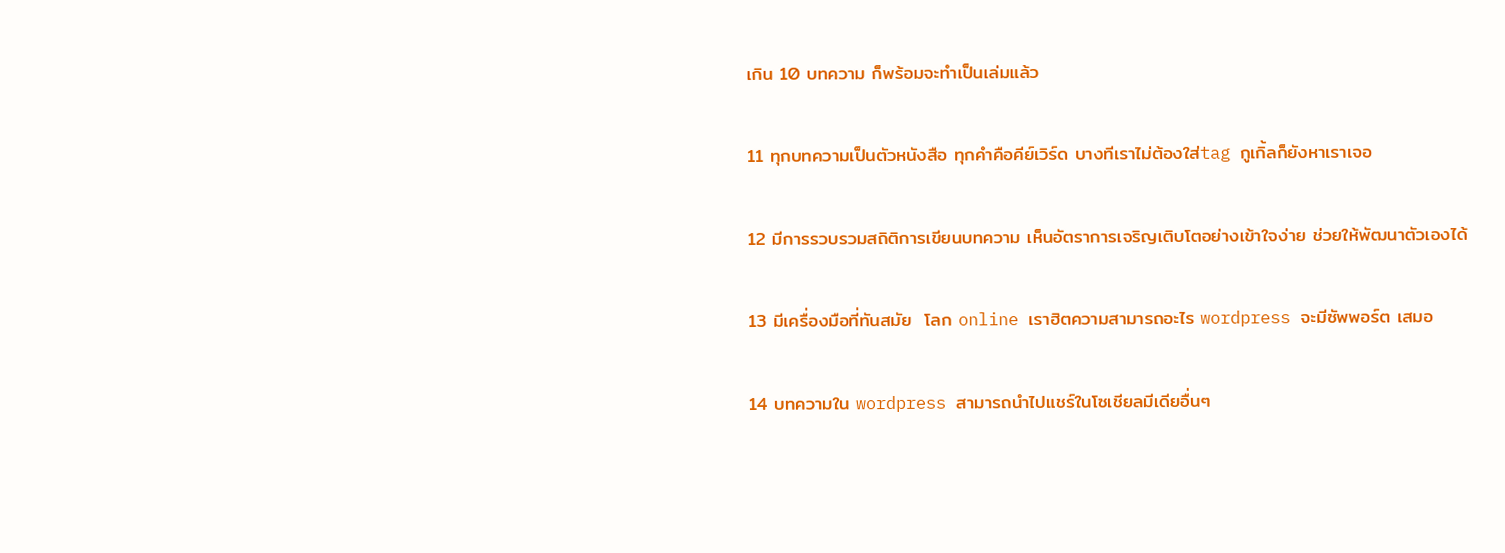เกิน 10 บทความ ก็พร้อมจะทำเป็นเล่มแล้ว

11 ทุกบทความเป็นตัวหนังสือ ทุกคำคือคีย์เวิร์ด บางทีเราไม่ต้องใส่tag กูเกิ้ลก็ยังหาเราเจอ

12 มีการรวบรวมสถิติการเขียนบทความ เห็นอัตราการเจริญเติบโตอย่างเข้าใจง่าย ช่วยให้พัฒนาตัวเองได้

13 มีเครื่องมือที่ทันสมัย  โลก online เราฮิตความสามารถอะไร wordpress จะมีซัพพอร์ต เสมอ

14 บทความใน wordpress สามารถนำไปแชร์ในโซเชียลมีเดียอื่นๆ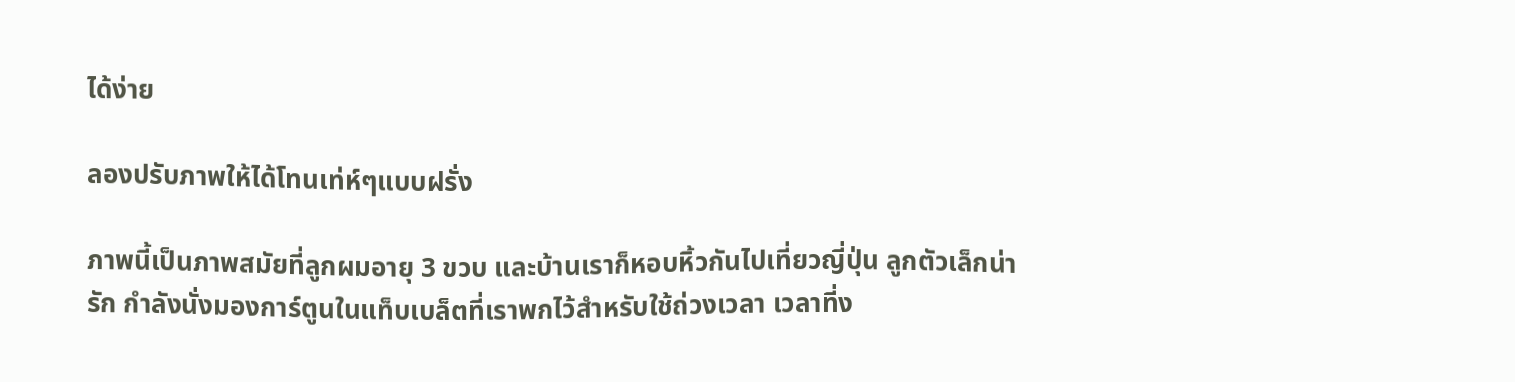ได้ง่าย

ลองปรับภาพให้ได้โทนเท่ห์ๆแบบฝรั่ง

ภาพนี้เป็นภาพสมัยที่ลูกผมอายุ 3 ขวบ และบ้านเราก็หอบหิ้วกันไปเที่ยวญี่ปุ่น ลูกตัวเล็กน่ารัก กำลังนั่งมองการ์ตูนในแท็บเบล็ตที่เราพกไว้สำหรับใช้ถ่วงเวลา เวลาที่ง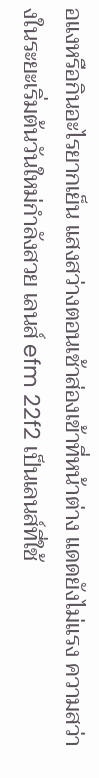อแงหรือกินอะไรยากเย็น แสงสว่างตอนเช้าส่องเข้าที่หน้าต่าง แดดยังไม่แรง ความสว่างในระยะเริ่มต้นวันใหม่กำลังสวย เลนส์ efm 22f2 เป็นเลนส์ที่ใช้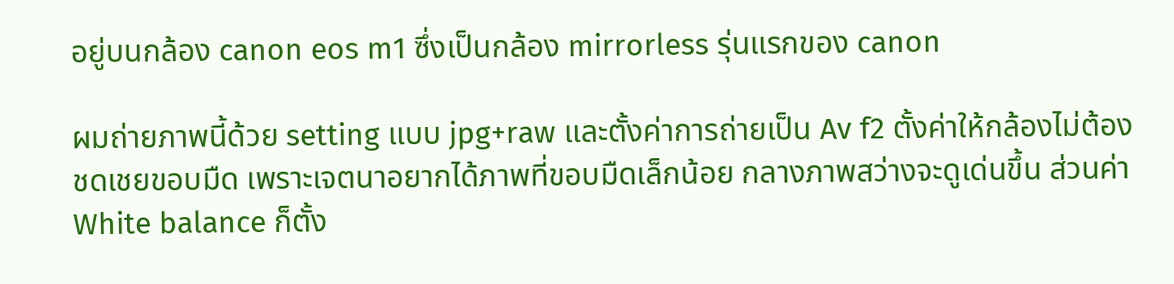อยู่บนกล้อง canon eos m1 ซึ่งเป็นกล้อง mirrorless รุ่นแรกของ canon

ผมถ่ายภาพนี้ด้วย setting แบบ jpg+raw และตั้งค่าการถ่ายเป็น Av f2 ตั้งค่าให้กล้องไม่ต้องชดเชยขอบมืด เพราะเจตนาอยากได้ภาพที่ขอบมืดเล็กน้อย กลางภาพสว่างจะดูเด่นขึ้น ส่วนค่า White balance ก็ตั้ง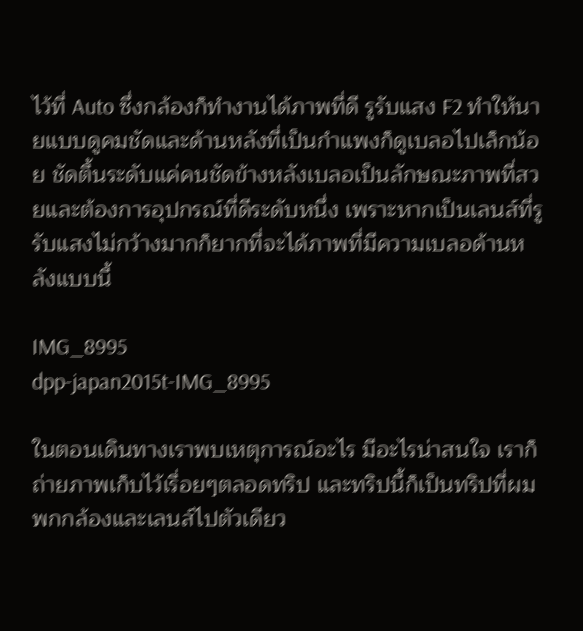ไว้ที่ Auto ซึ่งกล้องก็ทำงานได้ภาพที่ดี รูรับแสง F2 ทำให้นายแบบดูคมชัดและด้านหลังที่เป็นกำแพงก็ดูเบลอไปเล็กน้อย ชัดตื้นระดับแค่คนชัดข้างหลังเบลอเป็นลักษณะภาพที่สวยและต้องการอุปกรณ์ที่ดีระดับหนึ่ง เพราะหากเป็นเลนส์ที่รูรับแสงไม่กว้างมากก็ยากที่จะได้ภาพที่มีความเบลอด้านหลังแบบนี้

IMG_8995
dpp-japan2015t-IMG_8995

ในตอนเดินทางเราพบเหตุการณ์อะไร มีอะไรน่าสนใจ เราก็ถ่ายภาพเก็บไว้เรื่อยๆตลอดทริป และทริปนี้ก็เป็นทริปที่ผมพกกล้องและเลนส์ไปตัวเดียว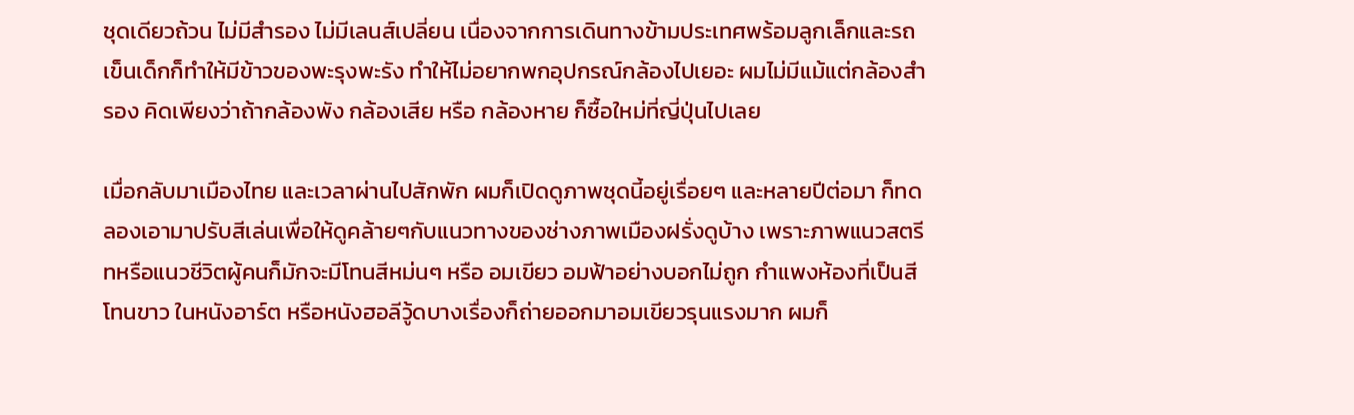ชุดเดียวถ้วน ไม่มีสำรอง ไม่มีเลนส์เปลี่ยน เนื่องจากการเดินทางข้ามประเทศพร้อมลูกเล็กและรถเข็นเด็กก็ทำให้มีข้าวของพะรุงพะรัง ทำให้ไม่อยากพกอุปกรณ์กล้องไปเยอะ ผมไม่มีแม้แต่กล้องสำรอง คิดเพียงว่าถ้ากล้องพัง กล้องเสีย หรือ กล้องหาย ก็ซื้อใหม่ที่ญี่ปุ่นไปเลย

เมื่อกลับมาเมืองไทย และเวลาผ่านไปสักพัก ผมก็เปิดดูภาพชุดนี้อยู่เรื่อยๆ และหลายปีต่อมา ก็ทดลองเอามาปรับสีเล่นเพื่อให้ดูคล้ายๆกับแนวทางของช่างภาพเมืองฝรั่งดูบ้าง เพราะภาพแนวสตรีทหรือแนวชีวิตผู้คนก็มักจะมีโทนสีหม่นๆ หรือ อมเขียว อมฟ้าอย่างบอกไม่ถูก กำแพงห้องที่เป็นสีโทนขาว ในหนังอาร์ต หรือหนังฮอลีวู้ดบางเรื่องก็ถ่ายออกมาอมเขียวรุนแรงมาก ผมก็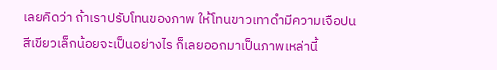เลยคิดว่า ถ้าเราปรับโทนของภาพ ให้โทนขาวเทาดำมีความเจือปนสีเขียวเล็กน้อยจะเป็นอย่างไร ก็เลยออกมาเป็นภาพเหล่านี้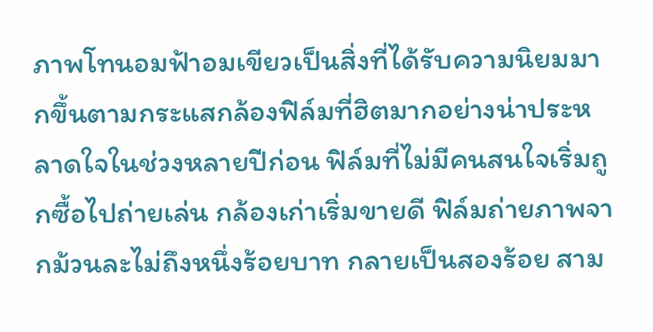ภาพโทนอมฟ้าอมเขียวเป็นสิ่งที่ได้รับความนิยมมากขึ้นตามกระแสกล้องฟิล์มที่ฮิตมากอย่างน่าประหลาดใจในช่วงหลายปีก่อน ฟิล์มที่ไม่มีคนสนใจเริ่มถูกซื้อไปถ่ายเล่น กล้องเก่าเริ่มขายดี ฟิล์มถ่ายภาพจากม้วนละไม่ถึงหนึ่งร้อยบาท กลายเป็นสองร้อย สาม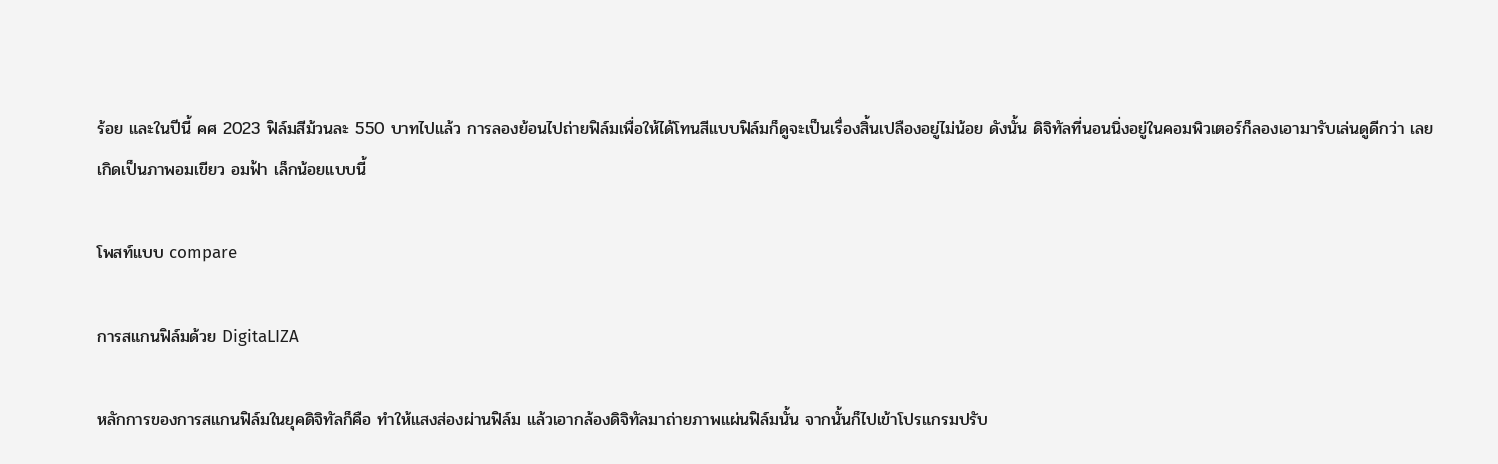ร้อย และในปีนี้ คศ 2023 ฟิล์มสีม้วนละ 550 บาทไปแล้ว การลองย้อนไปถ่ายฟิล์มเพื่อให้ได้โทนสีแบบฟิล์มก็ดูจะเป็นเรื่องสิ้นเปลืองอยู่ไม่น้อย ดังนั้น ดิจิทัลที่นอนนิ่งอยู่ในคอมพิวเตอร์ก็ลองเอามารับเล่นดูดีกว่า เลยเกิดเป็นภาพอมเขียว อมฟ้า เล็กน้อยแบบนี้

โพสท์แบบ compare

การสแกนฟิล์มด้วย DigitaLIZA

หลักการของการสแกนฟิล์มในยุคดิจิทัลก็คือ ทำให้แสงส่องผ่านฟิล์ม แล้วเอากล้องดิจิทัลมาถ่ายภาพแผ่นฟิล์มนั้น จากนั้นก็ไปเข้าโปรแกรมปรับ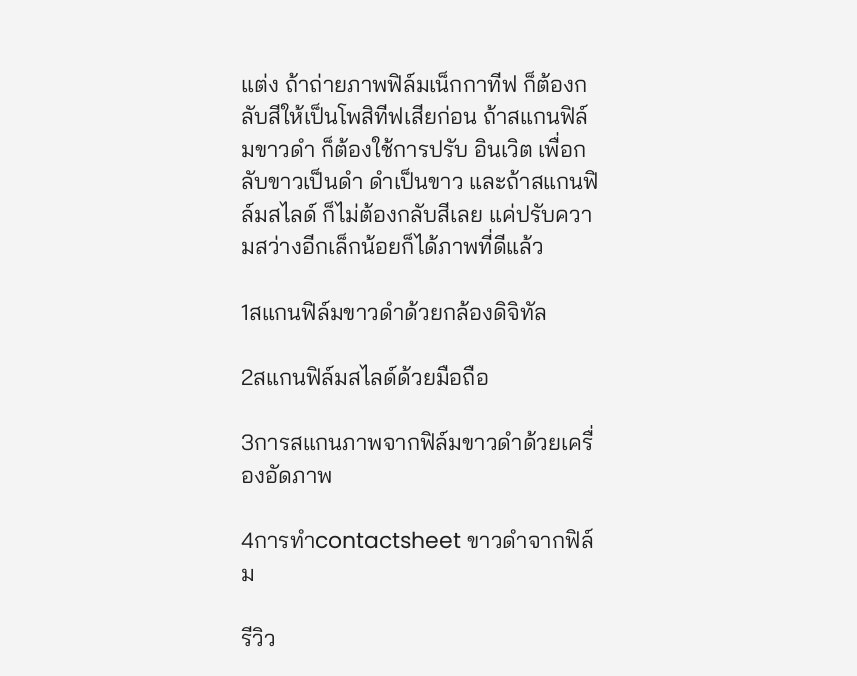แต่ง ถ้าถ่ายภาพฟิล์มเน็กกาทีฟ ก็ต้องกลับสีให้เป็นโพสิทีฟเสียก่อน ถ้าสแกนฟิล์มขาวดำ ก็ต้องใช้การปรับ อินเวิต เพื่อกลับขาวเป็นดำ ดำเป็นขาว และถ้าสแกนฟิล์มสไลด์ ก็ไม่ต้องกลับสีเลย แค่ปรับความสว่างอีกเล็กน้อยก็ได้ภาพที่ดีแล้ว

1สแกนฟิล์มขาวดำด้วยกล้องดิจิทัล

2สแกนฟิล์มสไลด์ด้วยมือถือ

3การสแกนภาพจากฟิล์มขาวดำด้วยเครื่องอัดภาพ

4การทำcontactsheet ขาวดำจากฟิล์ม

รีวิว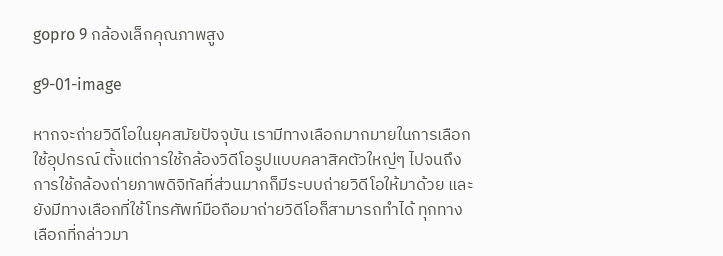gopro 9 กล้องเล็กคุณภาพสูง

g9-01-image

หากจะถ่ายวิดีโอในยุคสมัยปัจจุบัน เรามีทางเลือกมากมายในการเลือกใช้อุปกรณ์ ตั้งแต่การใช้กล้องวิดีโอรูปแบบคลาสิคตัวใหญ่ๆ ไปจนถึงการใช้กล้องถ่ายภาพดิจิทัลที่ส่วนมากก็มีระบบถ่ายวิดีโอให้มาด้วย และยังมีทางเลือกที่ใช้โทรศัพท์มือถือมาถ่ายวิดีโอก็สามารถทำได้ ทุกทางเลือกที่กล่าวมา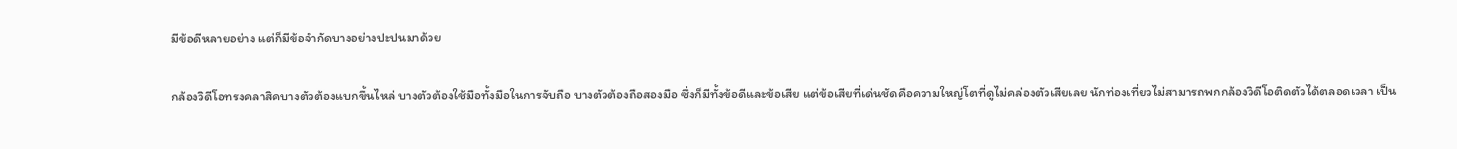มีข้อดีหลายอย่าง แต่ก็มีข้อจำกัดบางอย่างปะปนมาด้วย

กล้องวิดีโอทรงคลาสิคบางตัวต้องแบกขึ้นไหล่ บางตัวต้องใช้มือทั้งมือในการจับถือ บางตัวต้องถือสองมือ ซึ่งก็มีทั้งข้อดีและข้อเสีย แต่ข้อเสียที่เด่นชัดคือความใหญ่โตที่ดูไม่คล่องตัวเสียเลย นักท่องเที่ยวไม่สามารถพกกล้องวิดีโอติดตัวได้ตลอดเวลา เป็น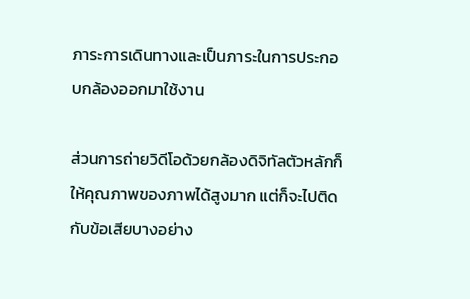ภาระการเดินทางและเป็นภาระในการประกอบกล้องออกมาใช้งาน

ส่วนการถ่ายวิดีโอด้วยกล้องดิจิทัลตัวหลักก็ให้คุณภาพของภาพได้สูงมาก แต่ก็จะไปติดกับข้อเสียบางอย่าง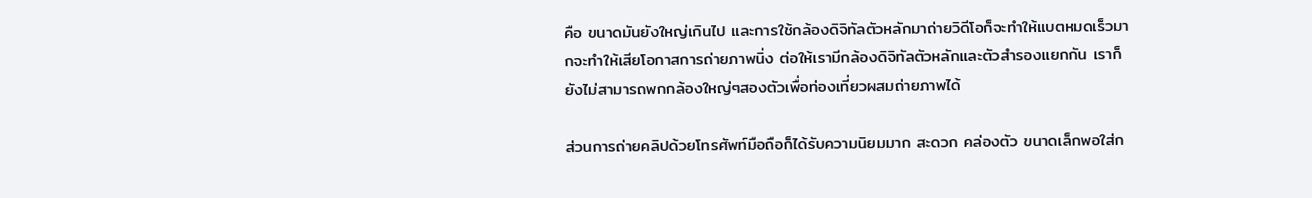คือ ขนาดมันยังใหญ่เกินไป และการใช้กล้องดิจิทัลตัวหลักมาถ่ายวิดีโอก็จะทำให้แบตหมดเร็วมากจะทำให้เสียโอกาสการถ่ายภาพนิ่ง ต่อให้เรามีกล้องดิจิทัลตัวหลักและตัวสำรองแยกกัน เราก็ยังไม่สามารถพกกล้องใหญ่ๆสองตัวเพื่อท่องเที่ยวผสมถ่ายภาพได้

ส่วนการถ่ายคลิปด้วยโทรศัพท์มือถือก็ได้รับความนิยมมาก สะดวก คล่องตัว ขนาดเล็กพอใส่ก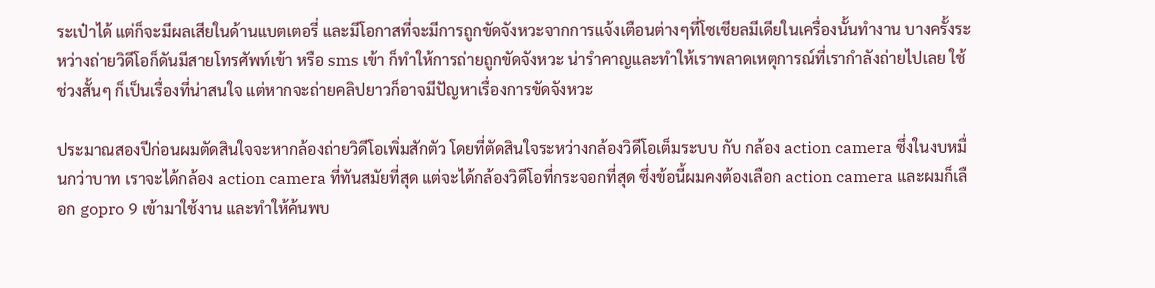ระเป๋าได้ แต่ก็จะมีผลเสียในด้านแบตเตอรี่ และมีโอกาสที่จะมีการถูกขัดจังหวะจากการแจ้งเตือนต่างๆที่โซเชียลมีเดียในเครื่องนั้นทำงาน บางครั้งระหว่างถ่ายวิดีโอก็ดันมีสายโทรศัพท์เข้า หรือ sms เข้า ก็ทำให้การถ่ายถูกขัดจังหวะ น่ารำคาญและทำให้เราพลาดเหตุการณ์ที่เรากำลังถ่ายไปเลย ใช้ช่วงสั้นๆ ก็เป็นเรื่องที่น่าสนใจ แต่หากจะถ่ายคลิปยาวก็อาจมีปัญหาเรื่องการขัดจังหวะ

ประมาณสองปีก่อนผมตัดสินใจจะหากล้องถ่ายวิดีโอเพิ่มสักตัว โดยที่ตัดสินใจระหว่างกล้องวิดีโอเต็มระบบ กับ กล้อง action camera ซึ่งในงบหมื่นกว่าบาท เราจะได้กล้อง action camera ที่ทันสมัยที่สุด แต่จะได้กล้องวิดีโอที่กระจอกที่สุด ซึ่งข้อนี้ผมคงต้องเลือก action camera และผมก็เลือก gopro 9 เข้ามาใช้งาน และทำให้ค้นพบ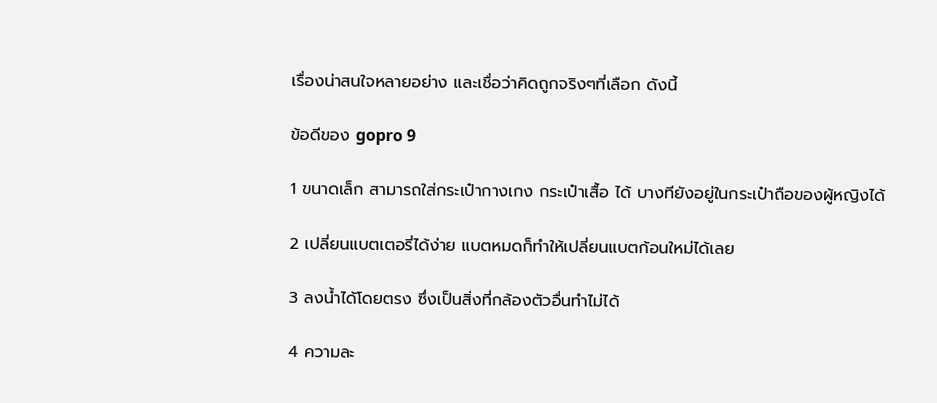เรื่องน่าสนใจหลายอย่าง และเชื่อว่าคิดถูกจริงๆที่เลือก ดังนี้

ข้อดีของ gopro 9

1 ขนาดเล็ก สามารถใส่กระเป๋ากางเกง กระเป๋าเสื้อ ได้ บางทียังอยู่ในกระเป๋าถือของผู้หญิงได้

2 เปลี่ยนแบตเตอรี่ได้ง่าย แบตหมดก็ทำให้เปลี่ยนแบตก้อนใหม่ได้เลย

3 ลงน้ำได้โดยตรง ซึ่งเป็นสิ่งที่กล้องตัวอื่นทำไม่ได้

4 ความละ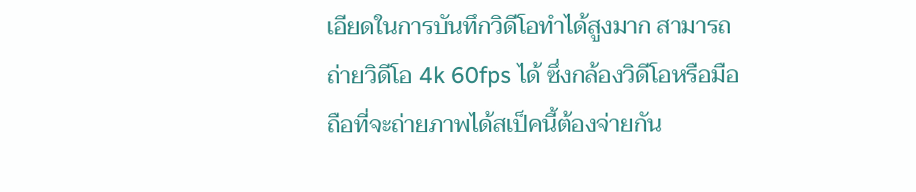เอียดในการบันทึกวิดีโอทำได้สูงมาก สามารถถ่ายวิดีโอ 4k 60fps ได้ ซึ่งกล้องวิดีโอหรือมือถือที่จะถ่ายภาพได้สเป็คนี้ต้องจ่ายกัน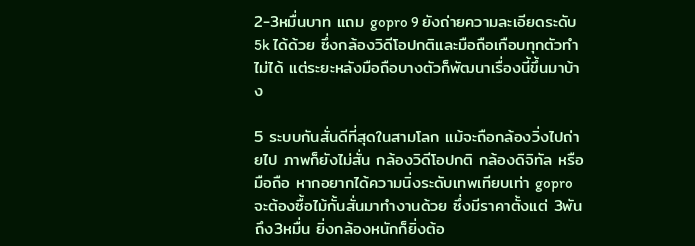2-3หมื่นบาท แถม gopro 9 ยังถ่ายความละเอียดระดับ 5k ได้ด้วย ซึ่งกล้องวิดีโอปกติและมือถือเกือบทุกตัวทำไม่ได้ แต่ระยะหลังมือถือบางตัวก็พัฒนาเรื่องนี้ขึ้นมาบ้าง

5 ระบบกันสั่นดีที่สุดในสามโลก แม้จะถือกล้องวิ่งไปถ่ายไป ภาพก็ยังไม่สั่น กล้องวิดีโอปกติ กล้องดิจิทัล หรือมือถือ หากอยากได้ความนิ่งระดับเทพเทียบเท่า gopro จะต้องซื้อไม้กั้นสั่นมาทำงานด้วย ซึ่งมีราคาตั้งแต่ 3พันถึง3หมื่น ยิ่งกล้องหนักก็ยิ่งต้อ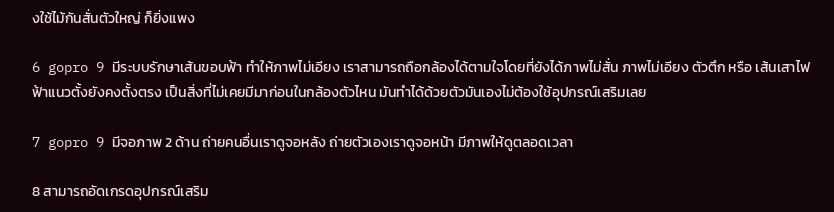งใช้ไม้กันสั่นตัวใหญ่ ก็ยิ่งแพง

6 gopro 9 มีระบบรักษาเส้นขอบฟ้า ทำให้ภาพไม่เอียง เราสามารถถือกล้องได้ตามใจโดยที่ยังได้ภาพไม่สั่น ภาพไม่เอียง ตัวตึก หรือ เส้นเสาไฟฟ้าแนวตั้งยังคงตั้งตรง เป็นสิ่งที่ไม่เคยมีมาก่อนในกล้องตัวไหน มันทำได้ด้วยตัวมันเองไม่ต้องใช้อุปกรณ์เสริมเลย

7 gopro 9 มีจอภาพ 2 ด้าน ถ่ายคนอื่นเราดูจอหลัง ถ่ายตัวเองเราดูจอหน้า มีภาพให้ดูตลอดเวลา

8 สามารถอัดเกรดอุปกรณ์เสริม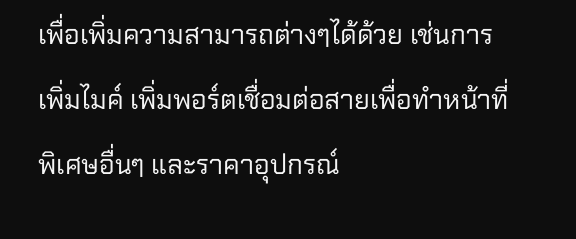เพื่อเพิ่มความสามารถต่างๆได้ด้วย เช่นการเพิ่มไมค์ เพิ่มพอร์ตเชื่อมต่อสายเพื่อทำหน้าที่พิเศษอื่นๆ และราคาอุปกรณ์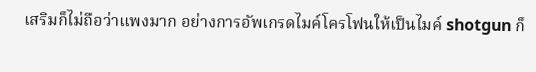เสริมก็ไม่ถือว่าแพงมาก อย่างการอัพเกรดไมค์โครโฟนให้เป็นไมค์ shotgun ก็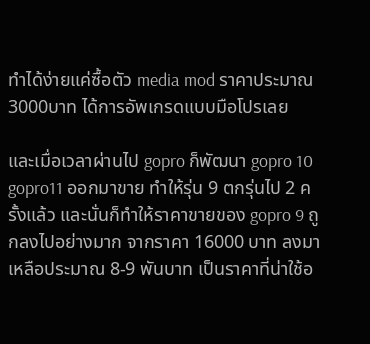ทำได้ง่ายแค่ซื้อตัว media mod ราคาประมาณ3000บาท ได้การอัพเกรดแบบมือโปรเลย

และเมื่อเวลาผ่านไป gopro ก็พัฒนา gopro 10 gopro11 ออกมาขาย ทำให้รุ่น 9 ตกรุ่นไป 2 ครั้งแล้ว และนั่นก็ทำให้ราคาขายของ gopro 9 ถูกลงไปอย่างมาก จากราคา 16000 บาท ลงมาเหลือประมาณ 8-9 พันบาท เป็นราคาที่น่าใช้อ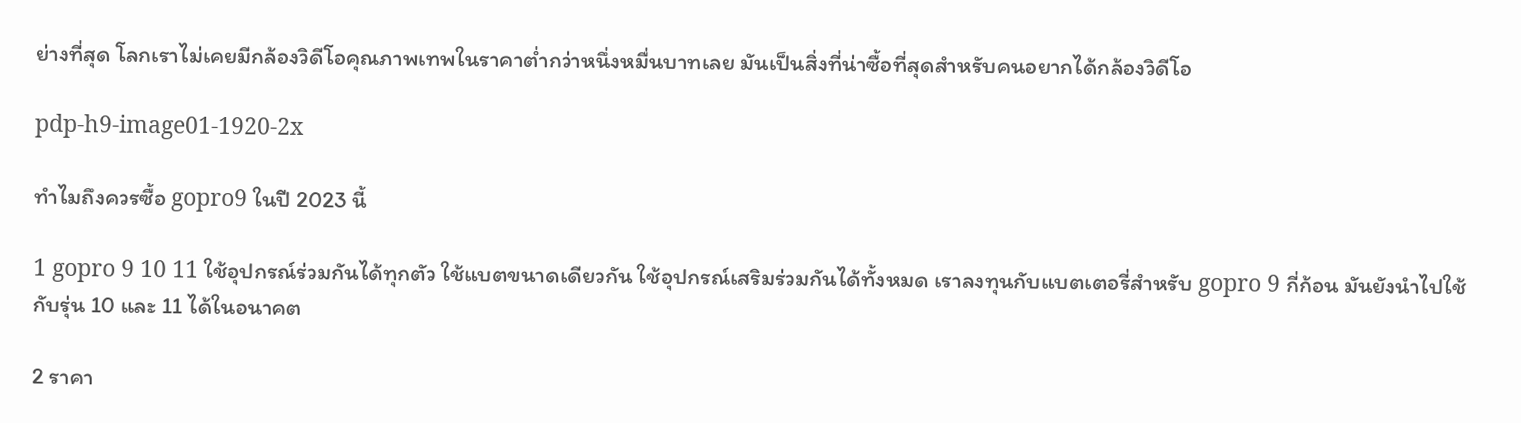ย่างที่สุด โลกเราไม่เคยมีกล้องวิดีโอคุณภาพเทพในราคาต่ำกว่าหนึ่งหมื่นบาทเลย มันเป็นสิ่งที่น่าซื้อที่สุดสำหรับคนอยากได้กล้องวิดีโอ

pdp-h9-image01-1920-2x

ทำไมถึงควรซื้อ gopro9 ในปี 2023 นี้

1 gopro 9 10 11 ใช้อุปกรณ์ร่วมกันได้ทุกตัว ใช้แบตขนาดเดียวกัน ใช้อุปกรณ์เสริมร่วมกันได้ทั้งหมด เราลงทุนกับแบตเตอรี่สำหรับ gopro 9 กี่ก้อน มันยังนำไปใช้กับรุ่น 10 และ 11 ได้ในอนาคต

2 ราคา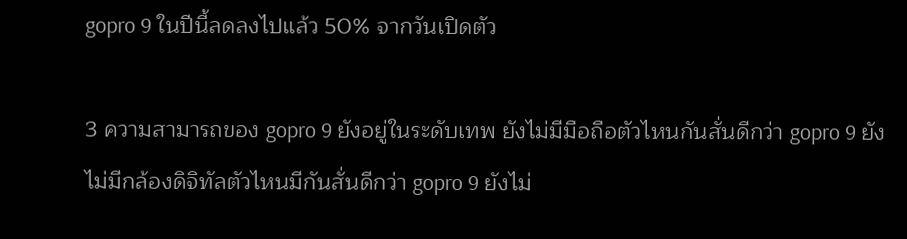gopro 9 ในปีนี้ลดลงไปแล้ว 50% จากวันเปิดตัว

3 ความสามารถของ gopro 9 ยังอยู่ในระดับเทพ ยังไม่มีมือถือตัวไหนกันสั่นดีกว่า gopro 9 ยังไม่มีกล้องดิจิทัลตัวไหนมีกันสั่นดีกว่า gopro 9 ยังไม่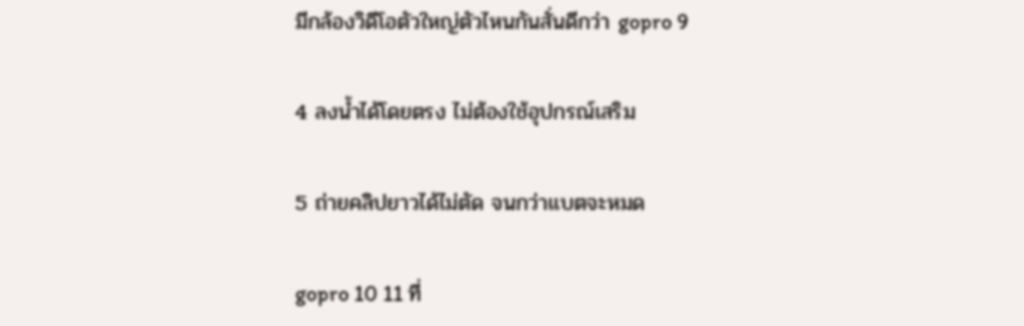มีกล้องวิดีโอตัวใหญ่ตัวไหนกันสั่นดีกว่า gopro 9

4 ลงน้ำได้โดยตรง ไม่ต้องใช้อุปกรณ์เสริม

5 ถ่ายคลิปยาวได้ไม่ตัด จนกว่าแบตจะหมด

gopro 10 11 ที่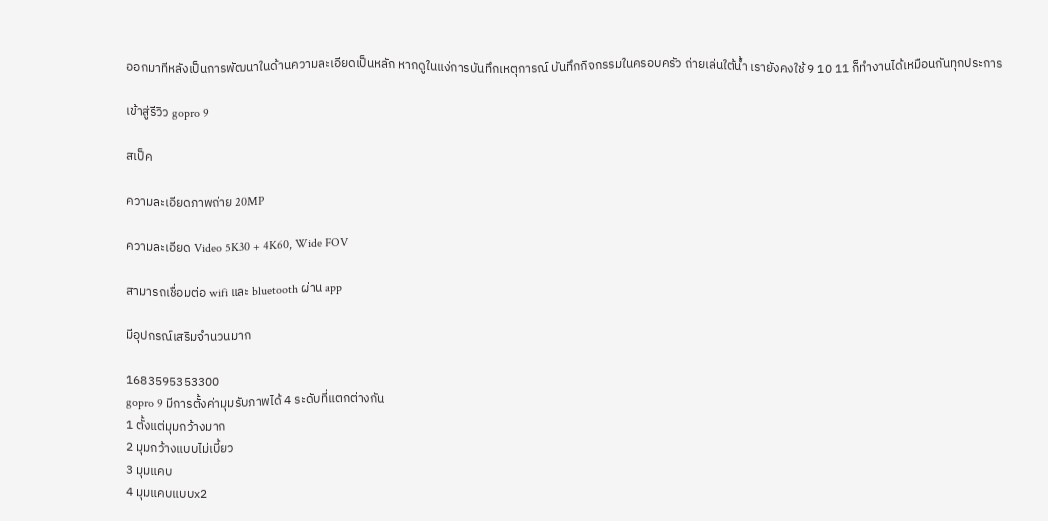ออกมาทีหลังเป็นการพัฒนาในด้านความละเอียดเป็นหลัก หากดูในแง่การบันทึกเหตุการณ์ บันทึกกิจกรรมในครอบครัว ถ่ายเล่นใต้น้ำ เรายังคงใช้ 9 10 11 ก็ทำงานได้เหมือนกันทุกประการ

เข้าสู่รีวิว gopro 9

สเป็ค

ความละเอียดภาพถ่าย 20MP

ความละเอียด Video 5K30 + 4K60, Wide FOV

สามารถเชื่อมต่อ wifi และ bluetooth ผ่าน app

มีอุปกรณ์เสริมจำนวนมาก

1683595353300
gopro 9 มีการตั้งค่ามุมรับภาพได้ 4 ระดับที่แตกต่างกัน
1 ตั้งแต่มุมกว้างมาก
2 มุมกว้างแบบไม่เบี้ยว
3 มุมแคบ
4 มุมแคบแบบx2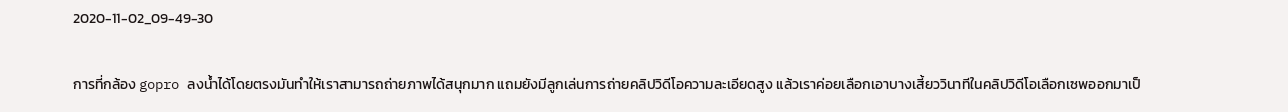2020-11-02_09-49-30

การที่กล้อง gopro ลงน้ำได้โดยตรงมันทำให้เราสามารถถ่ายภาพได้สนุกมาก แถมยังมีลูกเล่นการถ่ายคลิปวิดีโอความละเอียดสูง แล้วเราค่อยเลือกเอาบางเสี้ยววินาทีในคลิปวิดีโอเลือกเซพออกมาเป็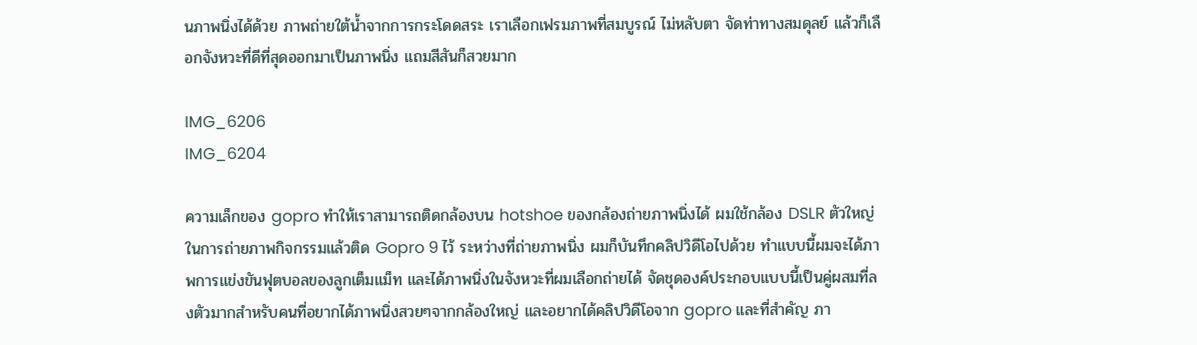นภาพนิ่งได้ด้วย ภาพถ่ายใต้น้ำจากการกระโดดสระ เราเลือกเฟรมภาพที่สมบูรณ์ ไม่หลับตา จัดท่าทางสมดุลย์ แล้วก็เลือกจังหวะที่ดีที่สุดออกมาเป็นภาพนิ่ง แถมสีสันก็สวยมาก

IMG_6206
IMG_6204

ความเล็กของ gopro ทำให้เราสามารถติดกล้องบน hotshoe ของกล้องถ่ายภาพนิ่งได้ ผมใช้กล้อง DSLR ตัวใหญ่ในการถ่ายภาพกิจกรรมแล้วติด Gopro 9 ไว้ ระหว่างที่ถ่ายภาพนิ่ง ผมก็บันทึกคลิปวิดีโอไปด้วย ทำแบบนี้ผมจะได้ภาพการแข่งขันฟุตบอลของลูกเต็มแม็ท และได้ภาพนิ่งในจังหวะที่ผมเลือกถ่ายได้ จัดชุดองค์ประกอบแบบนี้เป็นคู่ผสมที่ลงตัวมากสำหรับคนที่อยากได้ภาพนิ่งสวยๆจากกล้องใหญ่ และอยากได้คลิปวิดีโอจาก gopro และที่สำคัญ ภา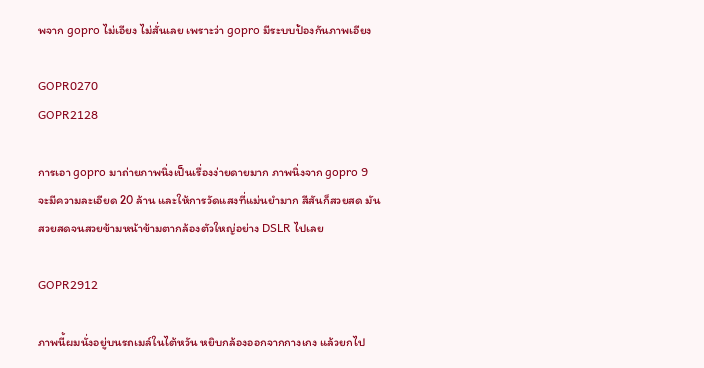พจาก gopro ไม่เอียง ไม่สั่นเลย เพราะว่า gopro มีระบบป้องกันภาพเอียง

GOPR0270
GOPR2128

การเอา gopro มาถ่ายภาพนิ่งเป็นเรื่องง่ายดายมาก ภาพนิ่งจาก gopro 9 จะมีความละเอียด 20 ล้าน และให้การวัดแสงที่แม่นยำมาก สีสันก็สวยสด มันสวยสดจนสวยข้ามหน้าข้ามตากล้องตัวใหญ่อย่าง DSLR ไปเลย

GOPR2912

ภาพนี้ผมนั่งอยู่บนรถเมล์ในไต้หวัน หยิบกล้องออกจากกางเกง แล้วยกไป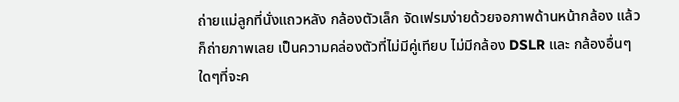ถ่ายแม่ลูกที่นั่งแถวหลัง กล้องตัวเล็ก จัดเฟรมง่ายด้วยจอภาพด้านหน้ากล้อง แล้วก็ถ่ายภาพเลย เป็นความคล่องตัวที่ไม่มีคู่เทียบ ไม่มีกล้อง DSLR และ กล้องอื่นๆใดๆที่จะค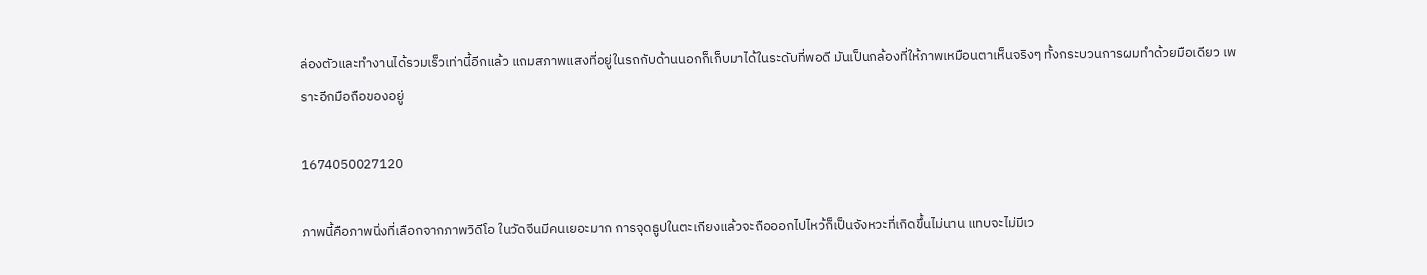ล่องตัวและทำงานได้รวมเร็วเท่านี้อีกแล้ว แถมสภาพแสงที่อยู่ในรถกับด้านนอกก็เก็บมาได้ในระดับที่พอดี มันเป็นกล้องที่ให้ภาพเหมือนตาเห็นจริงๆ ทั้งกระบวนการผมทำด้วยมือเดียว เพราะอีกมือถือของอยู่

1674050027120

ภาพนี้คือภาพนิ่งที่เลือกจากภาพวิดีโอ ในวัดจีนมีคนเยอะมาก การจุดธูปในตะเกียงแล้วจะถือออกไปไหว้ก็เป็นจังหวะที่เกิดขึ้นไม่นาน แทบจะไม่มีเว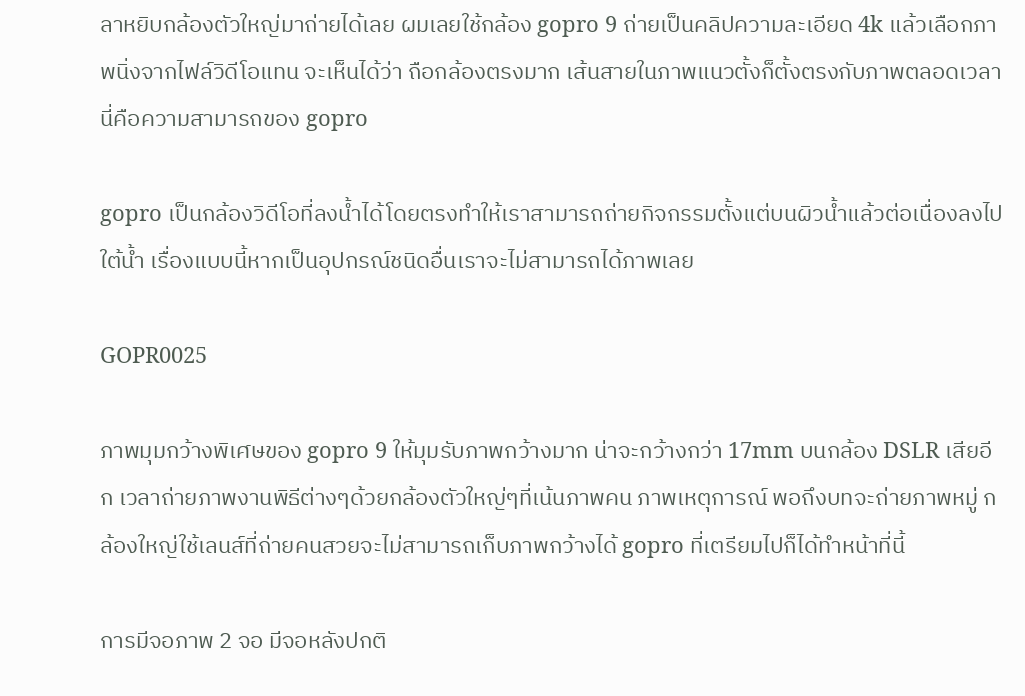ลาหยิบกล้องตัวใหญ่มาถ่ายได้เลย ผมเลยใช้กล้อง gopro 9 ถ่ายเป็นคลิปความละเอียด 4k แล้วเลือกภาพนิ่งจากไฟล์วิดีโอแทน จะเห็นได้ว่า ถือกล้องตรงมาก เส้นสายในภาพแนวตั้งก็ตั้งตรงกับภาพตลอดเวลา นี่คือความสามารถของ gopro

gopro เป็นกล้องวิดีโอที่ลงน้ำได้โดยตรงทำให้เราสามารถถ่ายกิจกรรมตั้งแต่บนผิวน้ำแล้วต่อเนื่องลงไปใต้น้ำ เรื่องแบบนี้หากเป็นอุปกรณ์ชนิดอื่นเราจะไม่สามารถได้ภาพเลย

GOPR0025

ภาพมุมกว้างพิเศษของ gopro 9 ให้มุมรับภาพกว้างมาก น่าจะกว้างกว่า 17mm บนกล้อง DSLR เสียอีก เวลาถ่ายภาพงานพิธีต่างๆด้วยกล้องตัวใหญ่ๆที่เน้นภาพคน ภาพเหตุการณ์ พอถึงบทจะถ่ายภาพหมู่ กล้องใหญ่ใช้เลนส์ที่ถ่ายคนสวยจะไม่สามารถเก็บภาพกว้างได้ gopro ที่เตรียมไปก็ได้ทำหน้าที่นี้

การมีจอภาพ 2 จอ มีจอหลังปกติ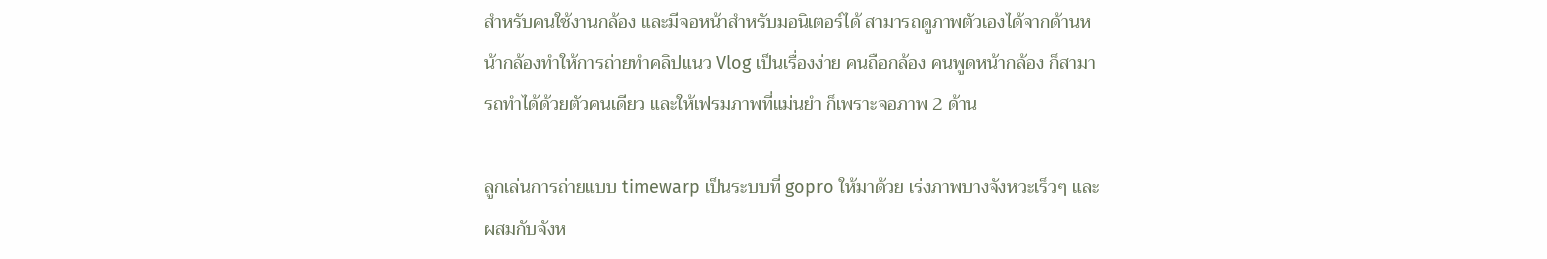สำหรับคนใช้งานกล้อง และมีจอหน้าสำหรับมอนิเตอร์ได้ สามารถดูภาพตัวเองได้จากด้านหน้ากล้องทำให้การถ่ายทำคลิปแนว Vlog เป็นเรื่องง่าย คนถือกล้อง คนพูดหน้ากล้อง ก็สามารถทำได้ด้วยตัวคนเดียว และให้เฟรมภาพที่แม่นยำ ก็เพราะจอภาพ 2 ด้าน

ลูกเล่นการถ่ายแบบ timewarp เป็นระบบที่ gopro ให้มาด้วย เร่งภาพบางจังหวะเร็วๆ และผสมกับจังห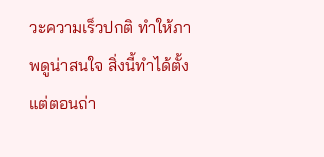วะความเร็วปกติ ทำให้ภาพดูน่าสนใจ สิ่งนี้ทำได้ตั้งแต่ตอนถ่า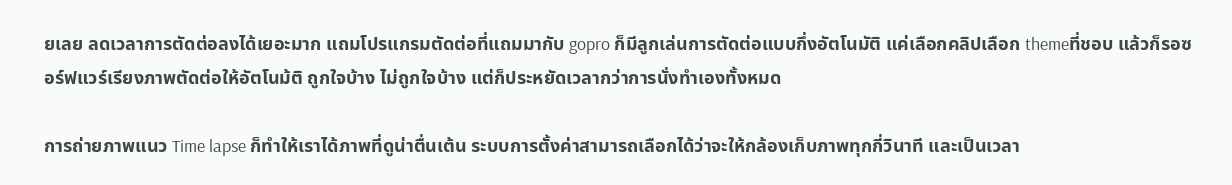ยเลย ลดเวลาการตัดต่อลงได้เยอะมาก แถมโปรแกรมตัดต่อที่แถมมากับ gopro ก็มีลูกเล่นการตัดต่อแบบกึ่งอัตโนมัติ แค่เลือกคลิปเลือก themeที่ชอบ แล้วก็รอซอร์ฟแวร์เรียงภาพตัดต่อให้อัตโนม้ติ ถูกใจบ้าง ไม่ถูกใจบ้าง แต่ก็ประหยัดเวลากว่าการนั่งทำเองทั้งหมด

การถ่ายภาพแนว Time lapse ก็ทำให้เราได้ภาพที่ดูน่าตื่นเต้น ระบบการตั้งค่าสามารถเลือกได้ว่าจะให้กล้องเก็บภาพทุกกี่วินาที และเป็นเวลา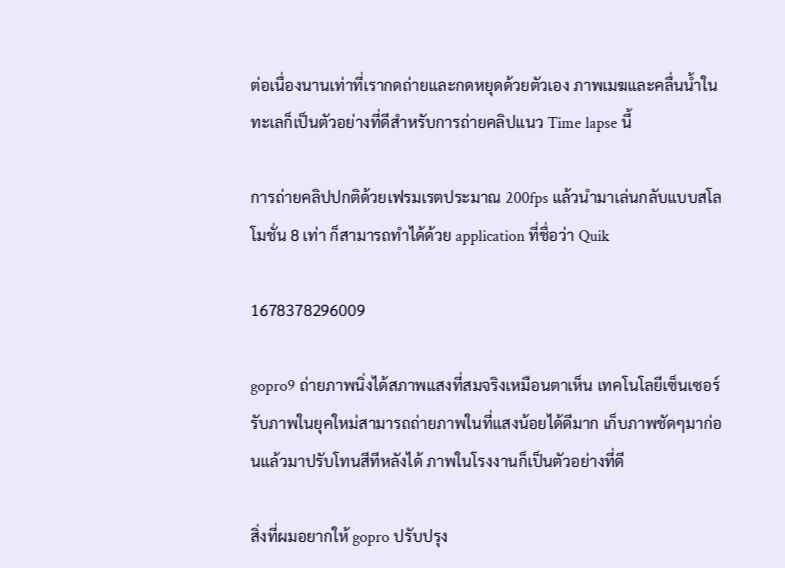ต่อเนื่องนานเท่าที่เรากดถ่ายและกดหยุดด้วยตัวเอง ภาพเมฆและคลื่นน้ำในทะเลก็เป็นตัวอย่างที่ดีสำหรับการถ่ายคลิปแนว Time lapse นี้

การถ่ายคลิปปกติด้วยเฟรมเรตประมาณ 200fps แล้วนำมาเล่นกลับแบบสโลโมชั่น 8 เท่า ก็สามารถทำได้ด้วย application ที่ชื่อว่า Quik

1678378296009

gopro9 ถ่ายภาพนิ่งได้สภาพแสงที่สมจริงเหมือนตาเห็น เทคโนโลยีเซ็นเซอร์รับภาพในยุคใหม่สามารถถ่ายภาพในที่แสงน้อยได้ดีมาก เก็บภาพชัดๆมาก่อนแล้วมาปรับโทนสีทีหลังได้ ภาพในโรงงานก็เป็นตัวอย่างที่ดี

สิ่งที่ผมอยากให้ gopro ปรับปรุง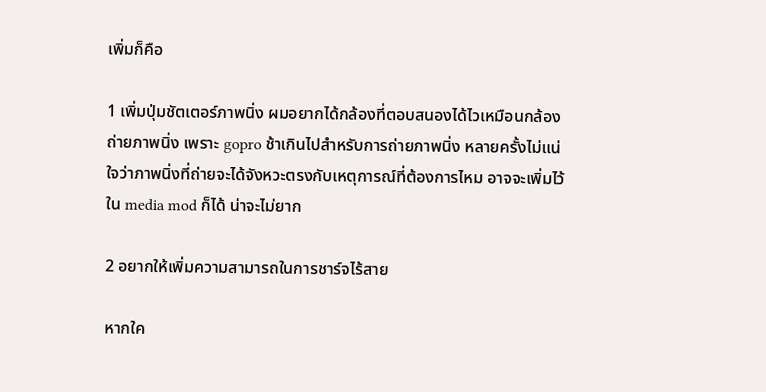เพิ่มก็คือ

1 เพิ่มปุ่มชัตเตอร์ภาพนิ่ง ผมอยากได้กล้องที่ตอบสนองได้ไวเหมือนกล้องถ่ายภาพนิ่ง เพราะ gopro ช้าเกินไปสำหรับการถ่ายภาพนิ่ง หลายครั้งไม่แน่ใจว่าภาพนิ่งที่ถ่ายจะได้จังหวะตรงกับเหตุการณ์ที่ต้องการไหม อาจจะเพิ่มไว้ใน media mod ก็ได้ น่าจะไม่ยาก

2 อยากให้เพิ่มความสามารถในการชาร์จไร้สาย

หากใค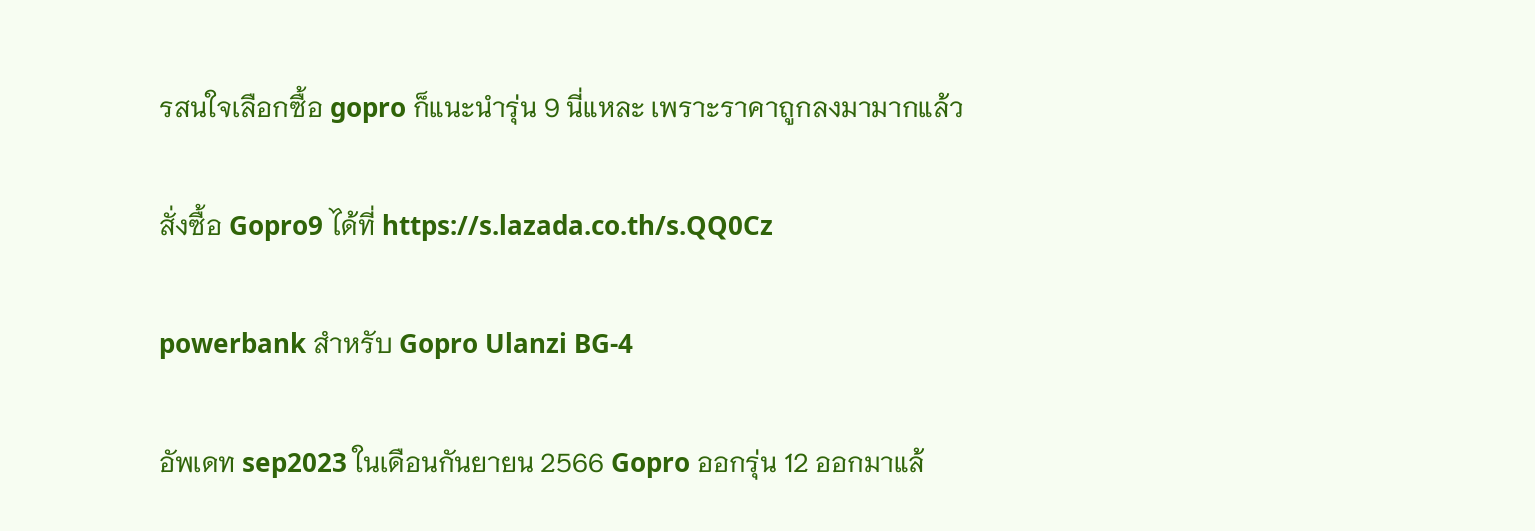รสนใจเลือกซื้อ gopro ก็แนะนำรุ่น 9 นี่แหละ เพราะราคาถูกลงมามากแล้ว

สั่งซื้อ Gopro9 ได้ที่ https://s.lazada.co.th/s.QQ0Cz

powerbank สำหรับ Gopro Ulanzi BG-4

อัพเดท sep2023 ในเดือนกันยายน 2566 Gopro ออกรุ่น 12 ออกมาแล้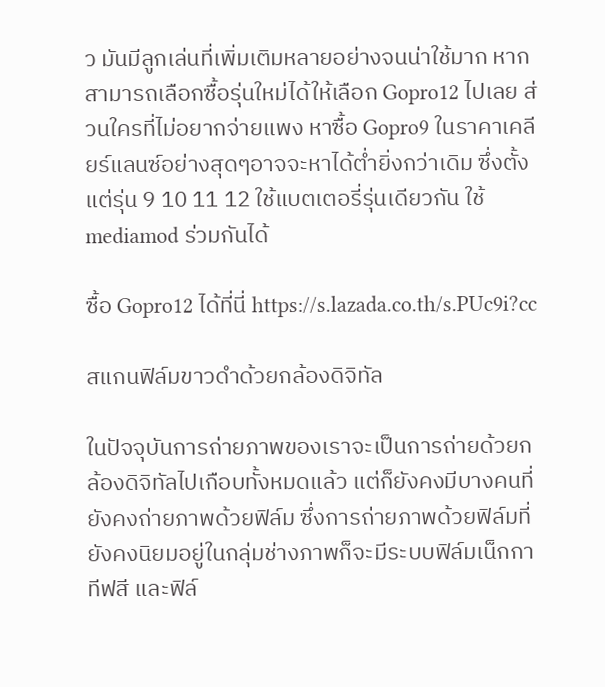ว มันมีลูกเล่นที่เพิ่มเติมหลายอย่างจนน่าใช้มาก หากสามารถเลือกซื้อรุ่นใหม่ได้ให้เลือก Gopro12 ไปเลย ส่วนใครที่ไม่อยากจ่ายแพง หาซื้อ Gopro9 ในราคาเคลียร์แลนซ์อย่างสุดๆอาจจะหาได้ต่ำยิ่งกว่าเดิม ซึ่งตั้งแต่รุ่น 9 10 11 12 ใช้แบตเตอรี่รุ่นเดียวกัน ใช้ mediamod ร่วมกันได้

ซื้อ Gopro12 ได้ที่นี่ https://s.lazada.co.th/s.PUc9i?cc

สแกนฟิล์มขาวดำด้วยกล้องดิจิทัล

ในปัจจุบันการถ่ายภาพของเราจะเป็นการถ่ายด้วยกล้องดิจิทัลไปเกือบทั้งหมดแล้ว แต่ก็ยังคงมีบางคนที่ยังคงถ่ายภาพด้วยฟิล์ม ซึ่งการถ่ายภาพด้วยฟิล์มที่ยังคงนิยมอยู่ในกลุ่มช่างภาพก็จะมีระบบฟิล์มเน็กกาทีฟสี และฟิล์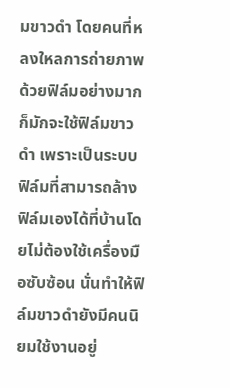มขาวดำ โดยคนที่หลงใหลการถ่ายภาพด้วยฟิล์มอย่างมากก็มักจะใช้ฟิล์มขาวดำ เพราะเป็นระบบฟิล์มที่สามารถล้างฟิล์มเองได้ที่บ้านโดยไม่ต้องใช้เครื่องมือซับซ้อน นั่นทำให้ฟิล์มขาวดำยังมีคนนิยมใช้งานอยู่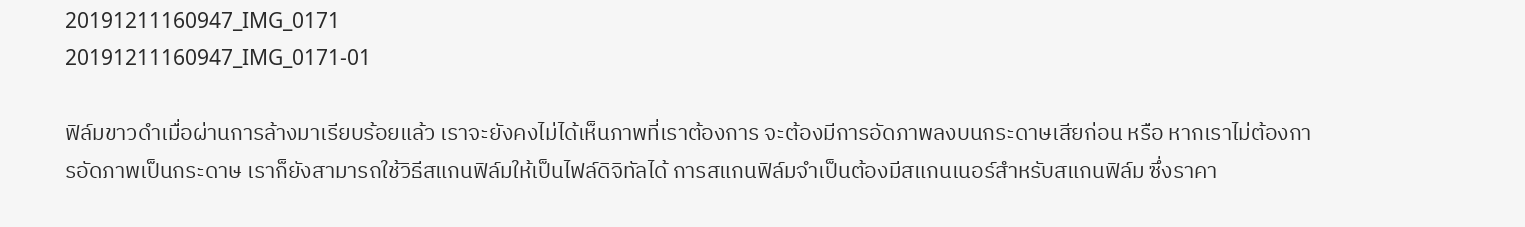20191211160947_IMG_0171
20191211160947_IMG_0171-01

ฟิล์มขาวดำเมื่อผ่านการล้างมาเรียบร้อยแล้ว เราจะยังคงไม่ได้เห็นภาพที่เราต้องการ จะต้องมีการอัดภาพลงบนกระดาษเสียก่อน หรือ หากเราไม่ต้องการอัดภาพเป็นกระดาษ เราก็ยังสามารถใช้วิธีสแกนฟิล์มให้เป็นไฟล์ดิจิทัลได้ การสแกนฟิล์มจำเป็นต้องมีสแกนเนอร์สำหรับสแกนฟิล์ม ซึ่งราคา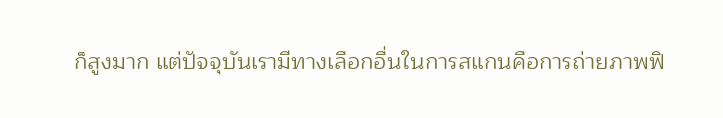ก็สูงมาก แต่ปัจจุบันเรามีทางเลือกอื่นในการสแกนคือการถ่ายภาพฟิ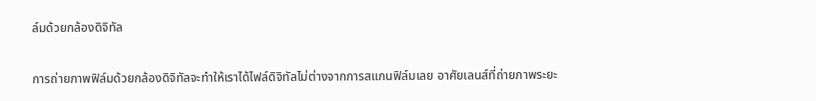ล์มด้วยกล้องดิจิทัล

การถ่ายภาพฟิล์มด้วยกล้องดิจิทัลจะทำให้เราได้ไฟล์ดิจิทัลไม่ต่างจากการสแกนฟิล์มเลย อาศัยเลนส์ที่ถ่ายภาพระยะ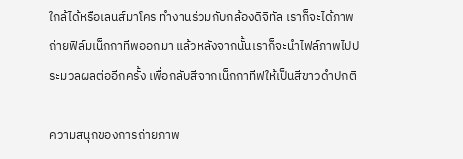ใกล้ได้หรือเลนส์มาโคร ทำงานร่วมกับกล้องดิจิทัล เราก็จะได้ภาพถ่ายฟิล์มเน็กกาทีพออกมา แล้วหลังจากนั้นเราก็จะนำไฟล์ภาพไปประมวลผลต่ออีกครั้ง เพื่อกลับสีจากเน็กกาทีฟให้เป็นสีขาวดำปกติ

ความสนุกของการถ่ายภาพ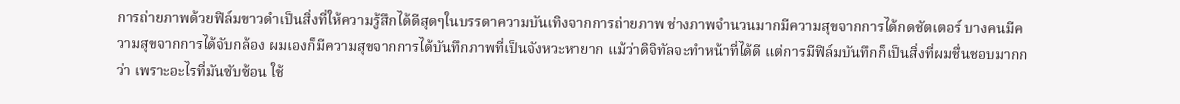การถ่ายภาพด้วยฟิล์มขาวดำเป็นสิ่งที่ให้ความรู้สึกได้ดีสุดๆในบรรดาความบันเทิงจากการถ่ายภาพ ช่างภาพจำนวนมากมีความสุขจากการได้กดชัตเตอร์ บางคนมีความสุขจากการได้จับกล้อง ผมเองก็มีความสุขจากการได้บันทึกภาพที่เป็นจังหวะหายาก แม้ว่าดิจิทัลจะทำหน้าที่ได้ดี แต่การมีฟิล์มบันทึกก็เป็นสิ่งที่ผมชื่นชอบมากกว่า เพราะอะไรที่มันซับซ้อน ใช้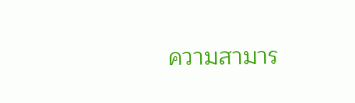ความสามาร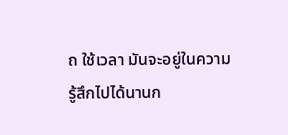ถ ใช้เวลา มันจะอยู่ในความรู้สึกไปได้นานก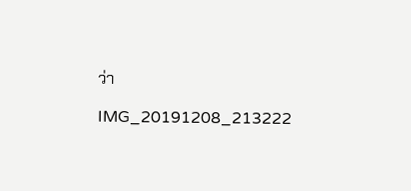ว่า

IMG_20191208_213222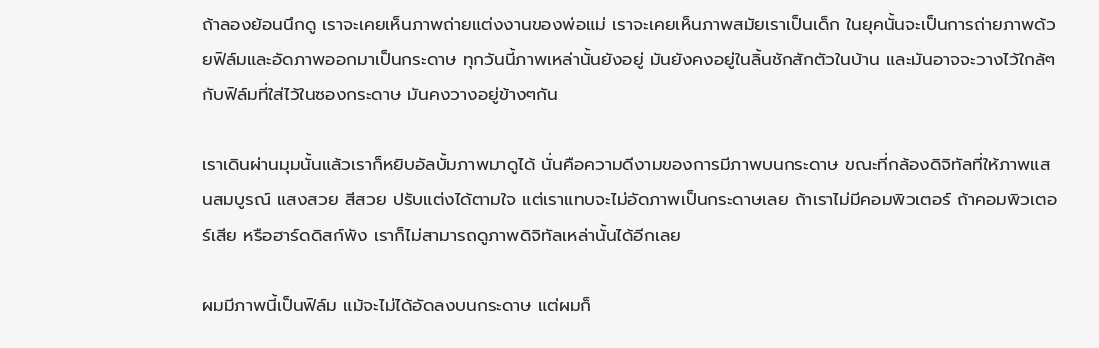ถ้าลองย้อนนึกดู เราจะเคยเห็นภาพถ่ายแต่งงานของพ่อแม่ เราจะเคยเห็นภาพสมัยเราเป็นเด็ก ในยุคนั้นจะเป็นการถ่ายภาพด้วยฟิล์มและอัดภาพออกมาเป็นกระดาษ ทุกวันนี้ภาพเหล่านั้นยังอยู่ มันยังคงอยู่ในลิ้นชักสักตัวในบ้าน และมันอาจจะวางไว้ใกล้ๆกับฟิล์มที่ใส่ไว้ในซองกระดาษ มันคงวางอยู่ข้างๆกัน

เราเดินผ่านมุมนั้นแล้วเราก็หยิบอัลบั้มภาพมาดูได้ นั่นคือความดีงามของการมีภาพบนกระดาษ ขณะที่กล้องดิจิทัลที่ให้ภาพแสนสมบูรณ์ แสงสวย สีสวย ปรับแต่งได้ตามใจ แต่เราแทบจะไม่อัดภาพเป็นกระดาษเลย ถ้าเราไม่มีคอมพิวเตอร์ ถ้าคอมพิวเตอร์เสีย หรือฮาร์ดดิสก์พัง เราก็ไม่สามารถดูภาพดิจิทัลเหล่านั้นได้อีกเลย

ผมมีภาพนี้เป็นฟิล์ม แม้จะไม่ได้อัดลงบนกระดาษ แต่ผมก็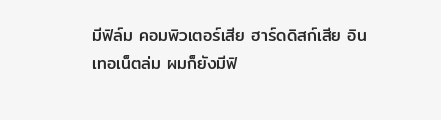มีฟิล์ม คอมพิวเตอร์เสีย ฮาร์ดดิสก์เสีย อินเทอเน็ตล่ม ผมก็ยังมีฟิ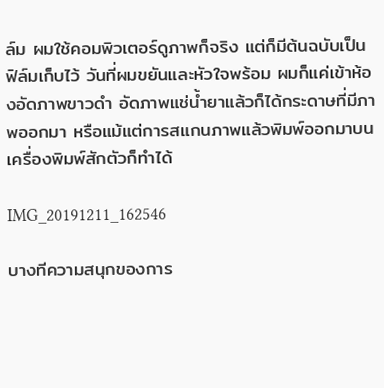ล์ม ผมใช้คอมพิวเตอร์ดูภาพก็จริง แต่ก็มีต้นฉบับเป็นฟิล์มเก็บไว้ วันที่ผมขยันและหัวใจพร้อม ผมก็แค่เข้าห้องอัดภาพขาวดำ อัดภาพแช่น้ำยาแล้วก็ได้กระดาษที่มีภาพออกมา หรือแม้แต่การสแกนภาพแล้วพิมพ์ออกมาบนเครื่องพิมพ์สักตัวก็ทำได้

IMG_20191211_162546

บางทีความสนุกของการ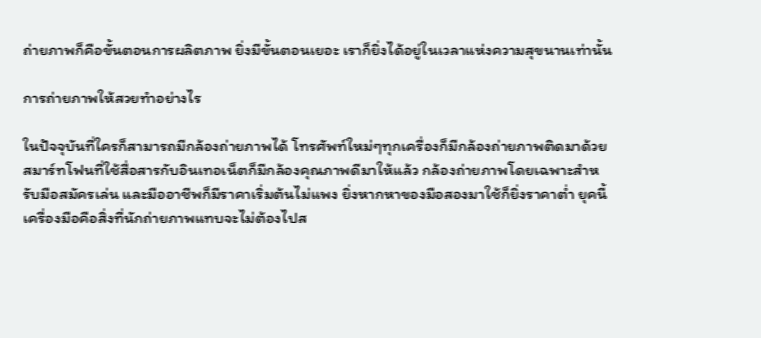ถ่ายภาพก็คือขั้นตอนการผลิตภาพ ยิ่งมีขั้นตอนเยอะ เราก็ยิ่งได้อยู่ในเวลาแห่งความสุขนานเท่านั้น

การถ่ายภาพให้สวยทำอย่างไร

ในปัจจุบันที่ใครก็สามารถมีกล้องถ่ายภาพได้ โทรศัพท์ใหม่ๆทุกเครื่องก็มีกล้องถ่ายภาพติดมาด้วย สมาร์ทโฟนที่ใช้สื่อสารกับอินเทอเน็ตก็มีกล้องคุณภาพดีมาให้แล้ว กล้องถ่ายภาพโดยเฉพาะสำหรับมือสมัครเล่น และมืออาชีพก็มีราคาเริ่มต้นไม่แพง ยิ่งหากหาของมือสองมาใช้ก็ยิ่งราคาต่ำ ยุคนี้เครื่องมือคือสิ่งที่นักถ่ายภาพแทบจะไม่ต้องไปส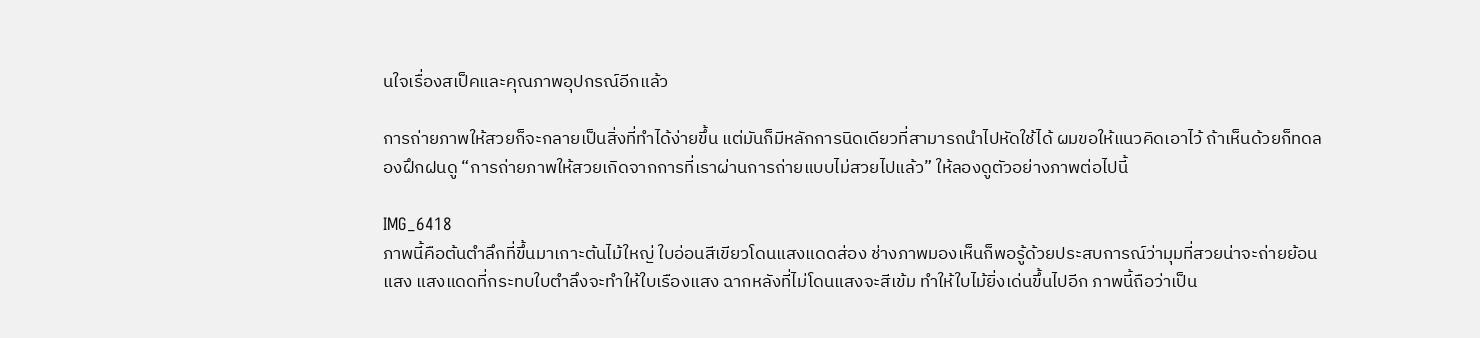นใจเรื่องสเป็คและคุณภาพอุปกรณ์อีกแล้ว

การถ่ายภาพให้สวยก็จะกลายเป็นสิ่งที่ทำได้ง่ายขึ้น แต่มันก็มีหลักการนิดเดียวที่สามารถนำไปหัดใช้ได้ ผมขอให้แนวคิดเอาไว้ ถ้าเห็นด้วยก็ทดลองฝึกฝนดู “การถ่ายภาพให้สวยเกิดจากการที่เราผ่านการถ่ายแบบไม่สวยไปแล้ว” ให้ลองดูตัวอย่างภาพต่อไปนี้

IMG_6418
ภาพนี้คือต้นตำลึกที่ขึ้นมาเกาะต้นไม้ใหญ่ ใบอ่อนสีเขียวโดนแสงแดดส่อง ช่างภาพมองเห็นก็พอรู้ด้วยประสบการณ์ว่ามุมที่สวยน่าจะถ่ายย้อนแสง แสงแดดที่กระทบใบตำลึงจะทำให้ใบเรืองแสง ฉากหลังที่ไม่โดนแสงจะสีเข้ม ทำให้ใบไม้ยิ่งเด่นขึ้นไปอีก ภาพนี้ถือว่าเป็น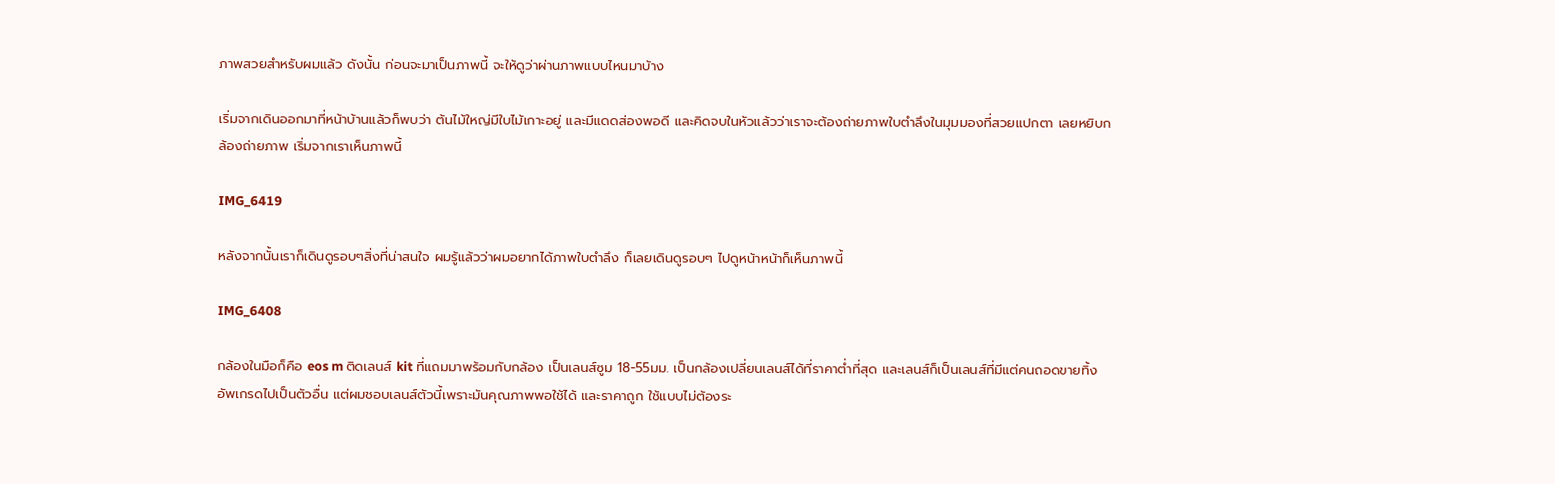ภาพสวยสำหรับผมแล้ว ดังนั้น ก่อนจะมาเป็นภาพนี้ จะให้ดูว่าผ่านภาพแบบไหนมาบ้าง

เริ่มจากเดินออกมาที่หน้าบ้านแล้วก็พบว่า ต้นไม้ใหญ่มีใบไม้เกาะอยู่ และมีแดดส่องพอดี และคิดจบในหัวแล้วว่าเราจะต้องถ่ายภาพใบตำลึงในมุมมองที่สวยแปกตา เลยหยิบกล้องถ่ายภาพ เริ่มจากเราเห็นภาพนี้

IMG_6419

หลังจากนั้นเราก็เดินดูรอบๆสิ่งที่น่าสนใจ ผมรู้แล้วว่าผมอยากได้ภาพใบตำลึง ก็เลยเดินดูรอบๆ ไปดูหน้าหน้าก็เห็นภาพนี้

IMG_6408

กล้องในมือก็คือ eos m ติดเลนส์ kit ที่แถมมาพร้อมกับกล้อง เป็นเลนส์ซูม 18-55มม. เป็นกล้องเปลี่ยนเลนส์ได้ที่ราคาต่ำที่สุด และเลนส์ก็เป็นเลนส์ที่มีแต่คนถอดขายทิ้ง อัพเกรดไปเป็นตัวอื่น แต่ผมชอบเลนส์ตัวนี้เพราะมันคุณภาพพอใช้ได้ และราคาถูก ใช้แบบไม่ต้องระ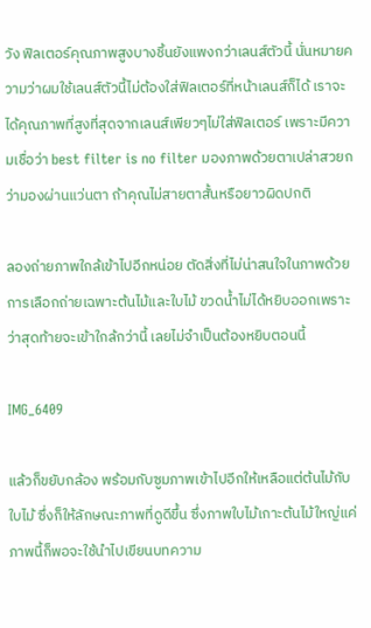วัง ฟิลเตอร์คุณภาพสูงบางชิ้นยังแพงกว่าเลนส์ตัวนี้ นั่นหมายความว่าผมใช้เลนส์ตัวนี้ไม่ต้องใส่ฟิลเตอร์ที่หน้าเลนส์ก็ได้ เราจะได้คุณภาพที่สูงที่สุดจากเลนส์เพียวๆไม่ใส่ฟิลเตอร์ เพราะมีความเชื่อว่า best filter is no filter มองภาพด้วยตาเปล่าสวยกว่ามองผ่านแว่นตา ถ้าคุณไม่สายตาสั้นหรือยาวผิดปกติ

ลองถ่ายภาพใกล้เข้าไปอีกหน่อย ตัดสิ่งที่ไม่น่าสนใจในภาพด้วยการเลือกถ่ายเฉพาะต้นไม้และใบไม้ ขวดน้ำไม่ได้หยิบออกเพราะว่าสุดท้ายจะเข้าใกล้กว่านี้ เลยไม่จำเป็นต้องหยิบตอนนี้

IMG_6409

แล้วก็ขยับกล้อง พร้อมกับซูมภาพเข้าไปอีกให้เหลือแต่ต้นไม้กับใบไม้ ซึ่งก็ให้ลักษณะภาพที่ดูดีขึ้น ซึ่งภาพใบไม้เกาะต้นไม้ใหญ่แค่ภาพนี้ก็พอจะใช้นำไปเขียนบทความ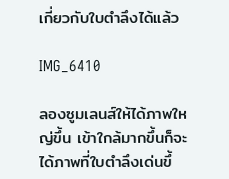เกี่ยวกับใบตำลึงได้แล้ว

IMG_6410

ลองซูมเลนส์ให้ได้ภาพใหญ่ขึ้น เข้าใกล้มากขึ้นก็จะได้ภาพที่ใบตำลึงเด่นขึ้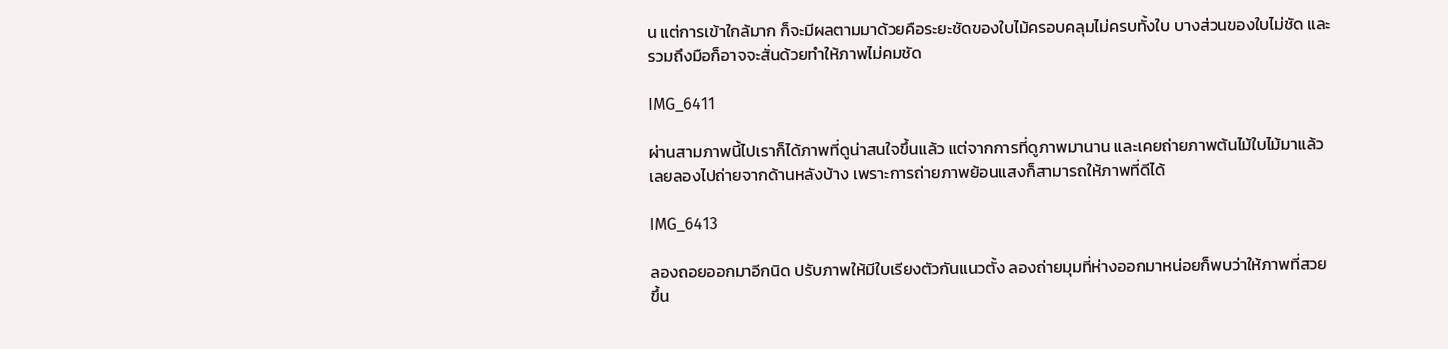น แต่การเข้าใกล้มาก ก็จะมีผลตามมาด้วยคือระยะชัดของใบไม้ครอบคลุมไม่ครบทั้งใบ บางส่วนของใบไม่ชัด และรวมถึงมือก็อาจจะสั่นด้วยทำให้ภาพไม่คมชัด

IMG_6411

ผ่านสามภาพนี้ไปเราก็ได้ภาพที่ดูน่าสนใจขึ้นแล้ว แต่จากการที่ดูภาพมานาน และเคยถ่ายภาพต้นไม้ใบไม้มาแล้วเลยลองไปถ่ายจากด้านหลังบ้าง เพราะการถ่ายภาพย้อนแสงก็สามารถให้ภาพที่ดีได้

IMG_6413

ลองถอยออกมาอีกนิด ปรับภาพให้มีใบเรียงตัวกันแนวตั้ง ลองถ่ายมุมที่ห่างออกมาหน่อยก็พบว่าให้ภาพที่สวยขึ้น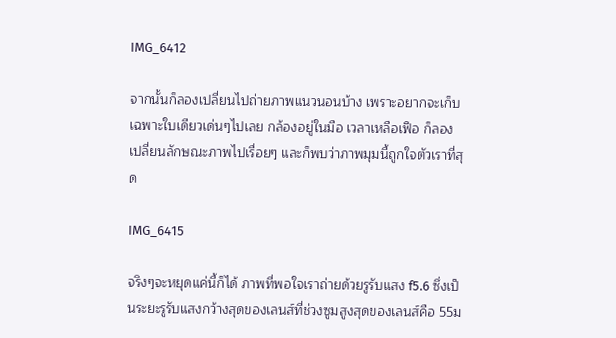IMG_6412

จากนั้นก็ลองเปลี่ยนไปถ่ายภาพแนวนอนบ้าง เพราะอยากจะเก็บเฉพาะใบเดียวเด่นๆไปเลย กล้องอยู่ในมือ เวลาเหลือเฟือ ก็ลองเปลี่ยนลักษณะภาพไปเรื่อยๆ และก็พบว่าภาพมุมนี้ถูกใจตัวเราที่สุด

IMG_6415

จริงๆจะหยุดแค่นี้ก็ได้ ภาพที่พอใจเราถ่ายด้วยรูรับแสง f5.6 ซึ่งเป็นระยะรูรับแสงกว้างสุดของเลนส์ที่ช่วงซูมสูงสุดของเลนส์คือ 55ม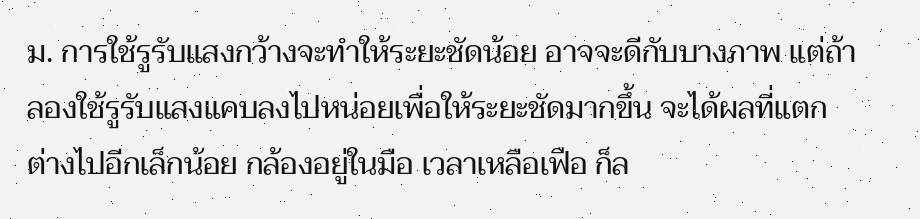ม. การใช้รูรับแสงกว้างจะทำให้ระยะชัดน้อย อาจจะดีกับบางภาพ แต่ถ้าลองใช้รูรับแสงแคบลงไปหน่อยเพื่อให้ระยะชัดมากขึ้น จะได้ผลที่แตกต่างไปอีกเล็กน้อย กล้องอยู่ในมือ เวลาเหลือเฟือ ก็ล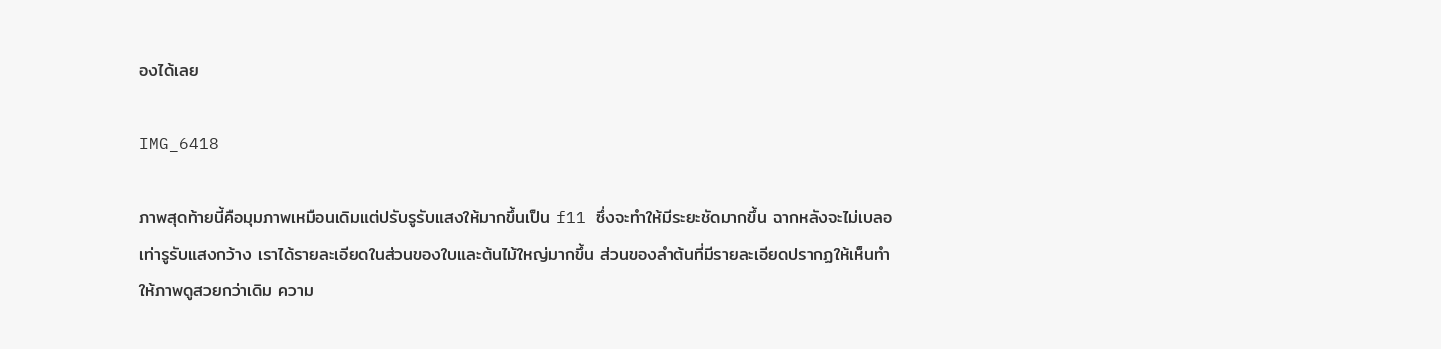องได้เลย

IMG_6418

ภาพสุดท้ายนี้คือมุมภาพเหมือนเดิมแต่ปรับรูรับแสงให้มากขึ้นเป็น f11 ซึ่งจะทำให้มีระยะชัดมากขึ้น ฉากหลังจะไม่เบลอเท่ารูรับแสงกว้าง เราได้รายละเอียดในส่วนของใบและต้นไม้ใหญ่มากขึ้น ส่วนของลำต้นที่มีรายละเอียดปรากฏให้เห็นทำให้ภาพดูสวยกว่าเดิม ความ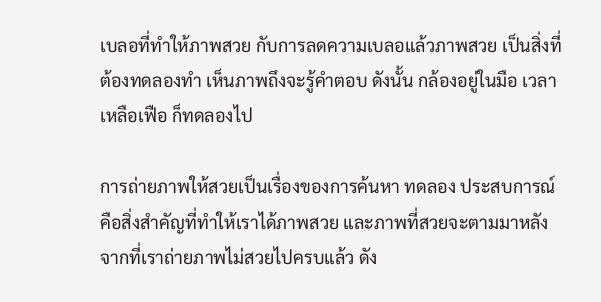เบลอที่ทำให้ภาพสวย กับการลดความเบลอแล้วภาพสวย เป็นสิ่งที่ต้องทดลองทำ เห็นภาพถึงจะรู้คำตอบ ดังนั้น กล้องอยู่ในมือ เวลาเหลือเฟือ ก็ทดลองไป

การถ่ายภาพให้สวยเป็นเรื่องของการค้นหา ทดลอง ประสบการณ์คือสิ่งสำคัญที่ทำให้เราได้ภาพสวย และภาพที่สวยจะตามมาหลังจากที่เราถ่ายภาพไม่สวยไปครบแล้ว ดัง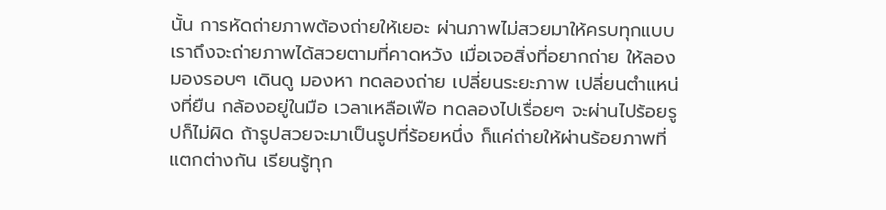นั้น การหัดถ่ายภาพต้องถ่ายให้เยอะ ผ่านภาพไม่สวยมาให้ครบทุกแบบเราถึงจะถ่ายภาพได้สวยตามที่คาดหวัง เมื่อเจอสิ่งที่อยากถ่าย ให้ลองมองรอบๆ เดินดู มองหา ทดลองถ่าย เปลี่ยนระยะภาพ เปลี่ยนตำแหน่งที่ยืน กล้องอยู่ในมือ เวลาเหลือเฟือ ทดลองไปเรื่อยๆ จะผ่านไปร้อยรูปก็ไม่ผิด ถ้ารูปสวยจะมาเป็นรูปที่ร้อยหนึ่ง ก็แค่ถ่ายให้ผ่านร้อยภาพที่แตกต่างกัน เรียนรู้ทุก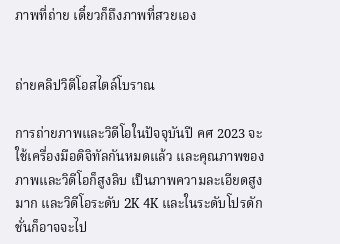ภาพที่ถ่าย เดี๋ยวก็ถึงภาพที่สวยเอง


ถ่ายคลิปวิดีโอสไตล์โบราณ

การถ่ายภาพและวิดีโอในปัจจุบันปี คศ 2023 จะใช้เครื่องมือดิจิทัลกันหมดแล้ว และคุณภาพของภาพและวิดีโอก็สูงลิบ เป็นภาพความละเอียดสูงมาก และวิดีโอระดับ 2K 4K และในระดับโปรดักชั่นก็อาจจะไป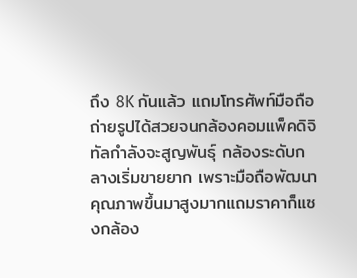ถึง 8K กันแล้ว แถมโทรศัพท์มือถือถ่ายรูปได้สวยจนกล้องคอมแพ็คดิจิทัลกำลังจะสูญพันธ์ุ กล้องระดับกลางเริ่มขายยาก เพราะมือถือพัฒนาคุณภาพขึ้นมาสูงมากแถมราคาก็แซงกล้อง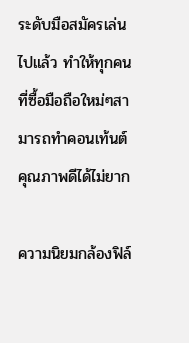ระดับมือสมัครเล่นไปแล้ว ทำให้ทุกคนที่ซื้อมือถือใหม่ๆสามารถทำคอนเท้นต์คุณภาพดีได้ไม่ยาก

ความนิยมกล้องฟิล์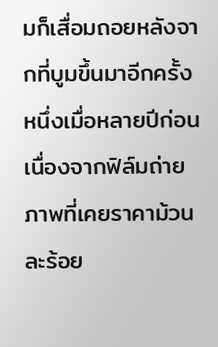มก็เสื่อมถอยหลังจากที่บูมขึ้นมาอีกครั้งหนึ่งเมื่อหลายปีก่อน เนื่องจากฟิล์มถ่ายภาพที่เคยราคาม้วนละร้อย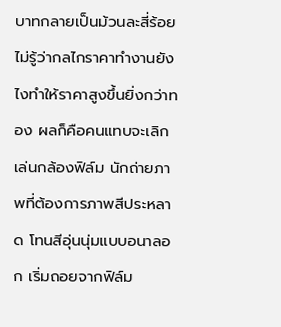บาทกลายเป็นม้วนละสี่ร้อย ไม่รู้ว่ากลไกราคาทำงานยังไงทำให้ราคาสูงขึ้นยิ่งกว่าทอง ผลก็คือคนแทบจะเลิกเล่นกล้องฟิล์ม นักถ่ายภาพที่ต้องการภาพสีประหลาด โทนสีอุ่นนุ่มแบบอนาลอก เริ่มถอยจากฟิล์ม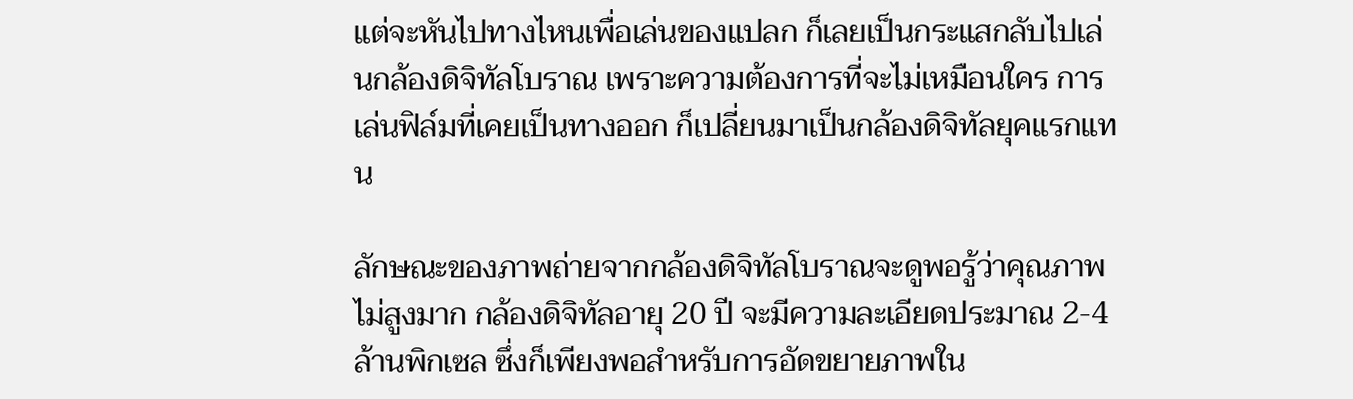แต่จะหันไปทางไหนเพื่อเล่นของแปลก ก็เลยเป็นกระแสกลับไปเล่นกล้องดิจิทัลโบราณ เพราะความต้องการที่จะไม่เหมือนใคร การเล่นฟิล์มที่เคยเป็นทางออก ก็เปลี่ยนมาเป็นกล้องดิจิทัลยุคแรกแทน

ลักษณะของภาพถ่ายจากกล้องดิจิทัลโบราณจะดูพอรู้ว่าคุณภาพไม่สูงมาก กล้องดิจิทัลอายุ 20 ปี จะมีความละเอียดประมาณ 2-4 ล้านพิกเซล ซึ่งก็เพียงพอสำหรับการอัดขยายภาพใน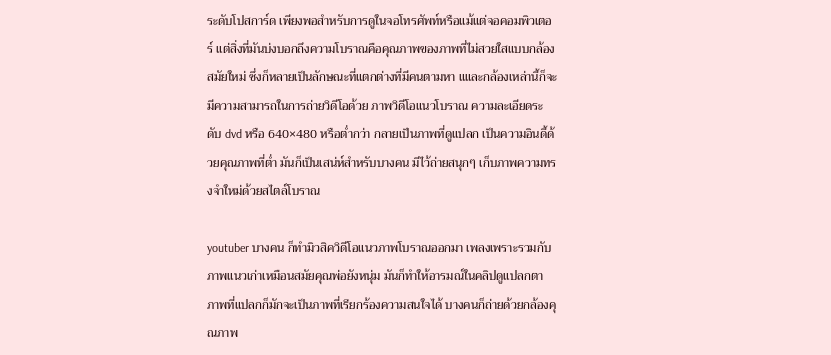ระดับโปสการ์ด เพียงพอสำหรับการดูในจอโทรศัพท์หรือแม้แต่จอคอมพิวเตอร์ แต่สิ่งที่มันบ่งบอกถึงความโบราณคือคุณภาพของภาพที่ไม่สวยใสแบบกล้องสมัยใหม่ ซึ่งก็หลายเป็นลักษณะที่แตกต่างที่มีคนตามหา แและกล้องเหล่านี้ก็จะมีความสามารถในการถ่ายวิดีโอด้วย ภาพวิดีโอแนวโบราณ ความละเอียดระดับ dvd หรือ 640×480 หรือต่ำกว่า กลายเป็นภาพที่ดูแปลก เป็นความอินดี้ด้วยคุณภาพที่ต่ำ มันก็เป็นเสน่ห์สำหรับบางคน มีไว้ถ่ายสนุกๆ เก็บภาพความทรงจำใหม่ด้วยสไตล์โบราณ

youtuber บางคน ก็ทำมิวสิควิดีโอแนวภาพโบราณออกมา เพลงเพราะรวมกับภาพแนวเก่าเหมือนสมัยคุณพ่อยังหนุ่ม มันก็ทำให้อารมณ์ในคลิปดูแปลกตา ภาพที่แปลกก็มักจะเป็นภาพที่เรียกร้องความสนใจได้ บางคนก็ถ่ายด้วยกล้องคุณภาพ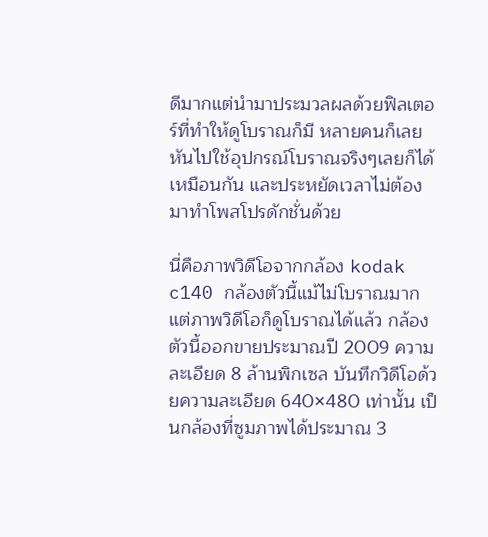ดีมากแต่นำมาประมวลผลด้วยฟิลเตอร์ที่ทำให้ดูโบราณก็มี หลายคนก็เลยหันไปใช้อุปกรณ์โบราณจริงๆเลยก็ได้เหมือนกัน และประหยัดเวลาไม่ต้องมาทำโพสโปรดักชั่นด้วย

นี่คือภาพวิดีโอจากกล้อง kodak c140 กล้องตัวนี้แม้ไม่โบราณมาก แต่ภาพวิดีโอก็ดูโบราณได้แล้ว กล้องตัวนี้ออกขายประมาณปี 2009 ความละเอียด 8 ล้านพิกเซล บันทึกวิดีโอด้วยความละเอียด 640×480 เท่านั้น เป็นกล้องที่ซูมภาพได้ประมาณ 3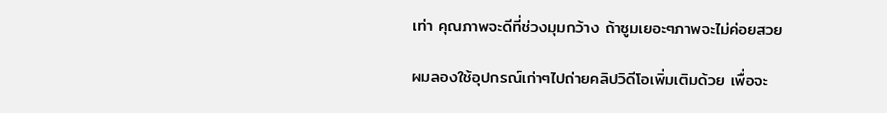เท่า คุณภาพจะดีที่ช่วงมุมกว้าง ถ้าซูมเยอะๆภาพจะไม่ค่อยสวย

ผมลองใช้อุปกรณ์เก่าๆไปถ่ายคลิปวิดีโอเพิ่มเติมด้วย เพื่อจะ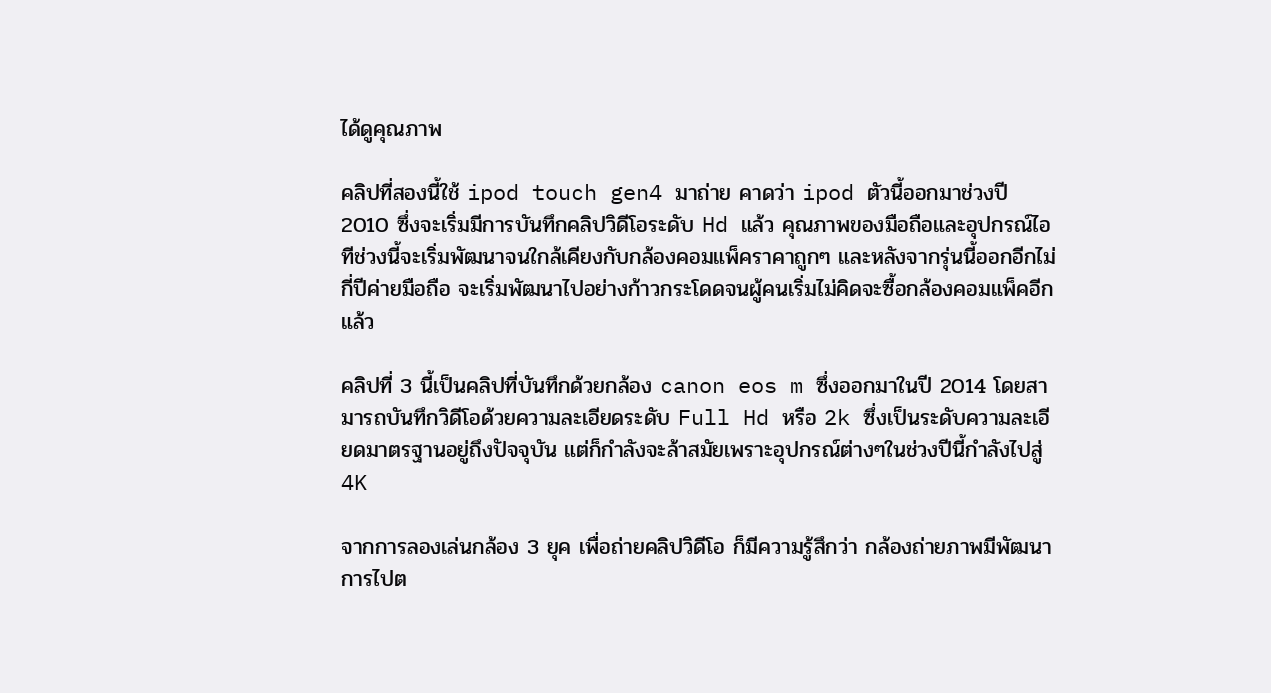ได้ดูคุณภาพ

คลิปที่สองนี้ใช้ ipod touch gen4 มาถ่าย คาดว่า ipod ตัวนี้ออกมาช่วงปี 2010 ซึ่งจะเริ่มมีการบันทึกคลิปวิดีโอระดับ Hd แล้ว คุณภาพของมือถือและอุปกรณ์ไอทีช่วงนี้จะเริ่มพัฒนาจนใกล้เคียงกับกล้องคอมแพ็คราคาถูกๆ และหลังจากรุ่นนี้ออกอีกไม่กี่ปีค่ายมือถือ จะเริ่มพัฒนาไปอย่างก้าวกระโดดจนผู้คนเริ่มไม่คิดจะซื้อกล้องคอมแพ็คอีกแล้ว

คลิปที่ 3 นี้เป็นคลิปที่บันทึกด้วยกล้อง canon eos m ซึ่งออกมาในปี 2014 โดยสามารถบันทึกวิดีโอด้วยความละเอียดระดับ Full Hd หรือ 2k ซึ่งเป็นระดับความละเอียดมาตรฐานอยู่ถึงปัจจุบัน แต่ก็กำลังจะล้าสมัยเพราะอุปกรณ์ต่างๆในช่วงปีนี้กำลังไปสู่ 4K

จากการลองเล่นกล้อง 3 ยุค เพื่อถ่ายคลิปวิดีโอ ก็มีความรู้สึกว่า กล้องถ่ายภาพมีพัฒนาการไปต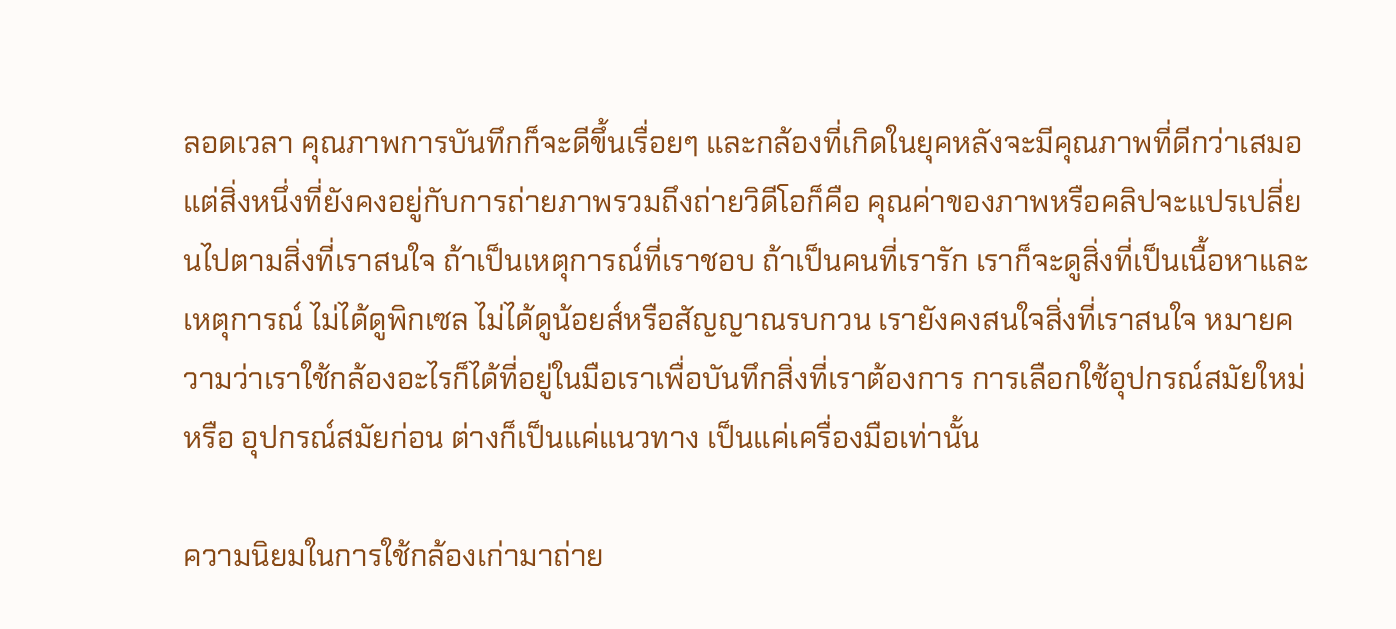ลอดเวลา คุณภาพการบันทึกก็จะดีขึ้นเรื่อยๆ และกล้องที่เกิดในยุคหลังจะมีคุณภาพที่ดีกว่าเสมอ แต่สิ่งหนึ่งที่ยังคงอยู่กับการถ่ายภาพรวมถึงถ่ายวิดีโอก็คือ คุณค่าของภาพหรือคลิปจะแปรเปลี่ยนไปตามสิ่งที่เราสนใจ ถ้าเป็นเหตุการณ์ที่เราชอบ ถ้าเป็นคนที่เรารัก เราก็จะดูสิ่งที่เป็นเนื้อหาและเหตุการณ์ ไม่ได้ดูพิกเซล ไม่ได้ดูน้อยส์หรือสัญญาณรบกวน เรายังคงสนใจสิ่งที่เราสนใจ หมายความว่าเราใช้กล้องอะไรก็ได้ที่อยู่ในมือเราเพื่อบันทึกสิ่งที่เราต้องการ การเลือกใช้อุปกรณ์สมัยใหม่ หรือ อุปกรณ์สมัยก่อน ต่างก็เป็นแค่แนวทาง เป็นแค่เครื่องมือเท่านั้น

ความนิยมในการใช้กล้องเก่ามาถ่าย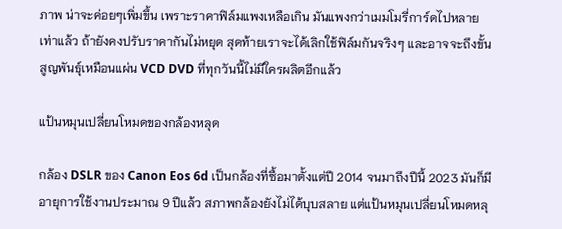ภาพ น่าจะค่อยๆเพิ่มขึ้น เพราะราคาฟิล์มแพงเหลือเกิน มันแพงกว่าเมมโมรี่การ์ดไปหลายเท่าแล้ว ถ้ายังคงปรับราคากันไม่หยุด สุดท้ายเราจะได้เลิกใช้ฟิล์มกันจริงๆ และอาจจะถึงขั้นสูญพันธ์ุเหมือนแผ่น VCD DVD ที่ทุกวันนี้ไม่มีใครผลิตอีกแล้ว

แป้นหมุนเปลี่ยนโหมดของกล้องหลุด

กล้อง DSLR ของ Canon Eos 6d เป็นกล้องที่ซื้อมาตั้งแต่ปี 2014 จนมาถึงปีนี้ 2023 มันก็มีอายุการใช้งานประมาณ 9 ปีแล้ว สภาพกล้องยังไม่ได้บุบสลาย แต่แป้นหมุนเปลี่ยนโหมดหลุ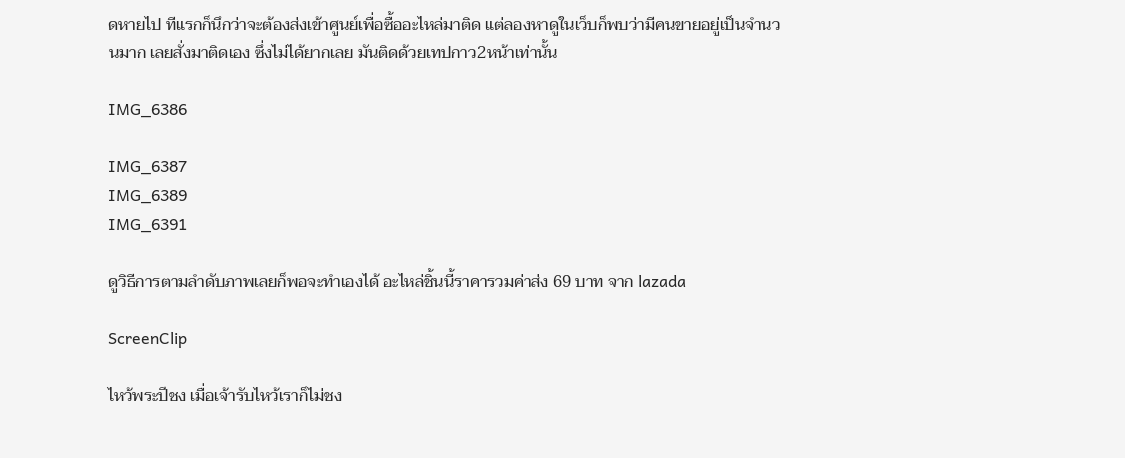ดหายไป ทีแรกก็นึกว่าจะต้องส่งเข้าศูนย์เพื่อซื้ออะไหล่มาติด แต่ลองหาดูในเว็บก็พบว่ามีคนขายอยู่เป็นจำนวนมาก เลยสั่งมาติดเอง ซึ่งไม่ได้ยากเลย มันติดด้วยเทปกาว2หน้าเท่านั้น

IMG_6386

IMG_6387
IMG_6389
IMG_6391

ดูวิธีการตามลำดับภาพเลยก็พอจะทำเองได้ อะไหล่ชิ้นนี้ราคารวมค่าส่ง 69 บาท จาก lazada

ScreenClip

ไหว้พระปีชง เมื่อเจ้ารับไหว้เราก็ไม่ชง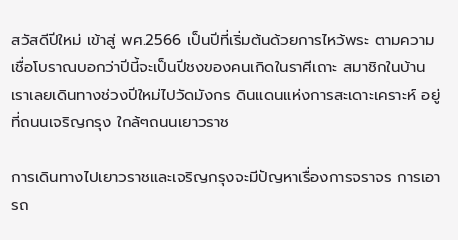สวัสดีปีใหม่ เข้าสู่ พศ.2566 เป็นปีที่เริ่มต้นด้วยการไหว้พระ ตามความเชื่อโบราณบอกว่าปีนี้จะเป็นปีชงของคนเกิดในราศีเถาะ สมาชิกในบ้านเราเลยเดินทางช่วงปีใหม่ไปวัดมังกร ดินแดนแห่งการสะเดาะเคราะห์ อยู่ที่ถนนเจริญกรุง ใกล้ๆถนนเยาวราช

การเดินทางไปเยาวราชและเจริญกรุงจะมีปัญหาเรื่องการจราจร การเอารถ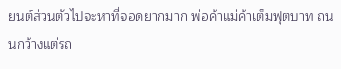ยนต์ส่วนตัวไปจะหาที่จอดยากมาก พ่อค้าแม่ค้าเต็มฟุตบาท ถนนกว้างแต่รถ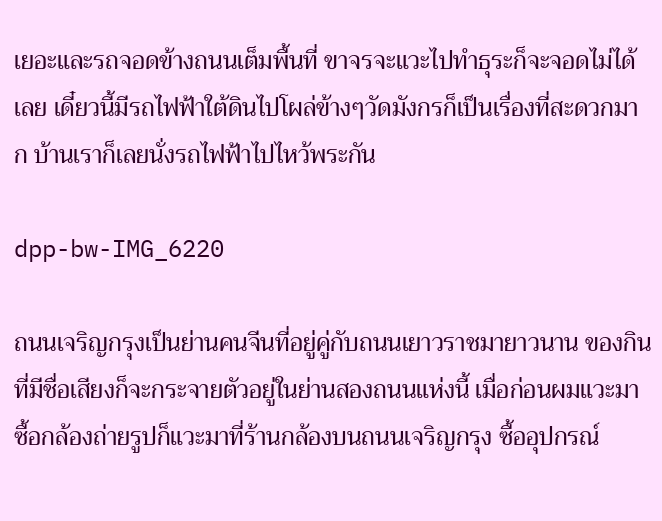เยอะและรถจอดข้างถนนเต็มพื้นที่ ขาจรจะแวะไปทำธุระก็จะจอดไม่ได้เลย เดี๋ยวนี้มีรถไฟฟ้าใต้ดินไปโผล่ข้างๆวัดมังกรก็เป็นเรื่องที่สะดวกมาก บ้านเราก็เลยนั่งรถไฟฟ้าไปไหว้พระกัน

dpp-bw-IMG_6220

ถนนเจริญกรุงเป็นย่านคนจีนที่อยู่คู่กับถนนเยาวราชมายาวนาน ของกินที่มีชื่อเสียงก็จะกระจายตัวอยู่ในย่านสองถนนแห่งนี้ เมื่อก่อนผมแวะมาซื้อกล้องถ่ายรูปก็แวะมาที่ร้านกล้องบนถนนเจริญกรุง ซื้ออุปกรณ์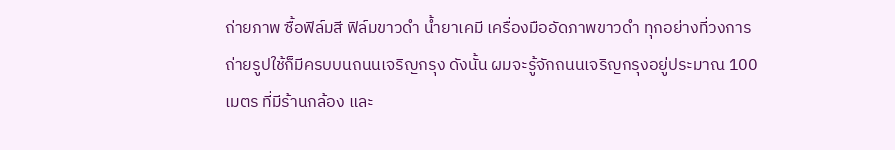ถ่ายภาพ ซื้อฟิล์มสี ฟิล์มขาวดำ น้ำยาเคมี เครื่องมืออัดภาพขาวดำ ทุกอย่างที่วงการถ่ายรูปใช้ก็มีครบบนถนนเจริญกรุง ดังนั้น ผมจะรู้จักถนนเจริญกรุงอยู่ประมาณ 100 เมตร ที่มีร้านกล้อง และ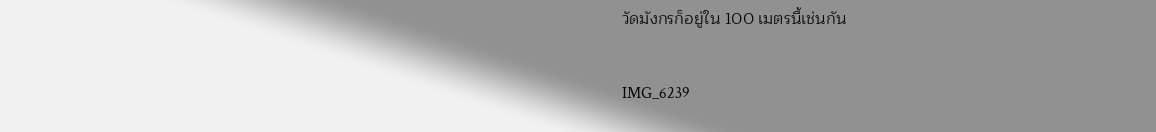วัดมังกรก็อยู่ใน 100 เมตรนี้เช่นกัน

IMG_6239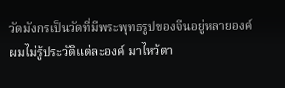วัดมังกรเป็นวัดที่มีพระพุทธรูปของจีนอยู่หลายองค์ ผมไม่รู้ประวัติแต่ละองค์ มาไหว้ตา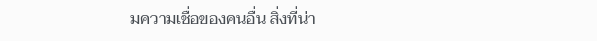มความเชื่อของคนอื่น สิ่งที่น่า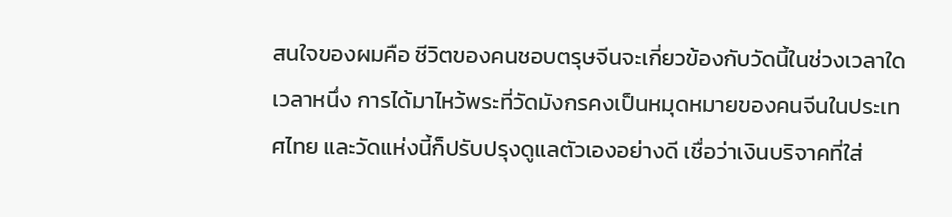สนใจของผมคือ ชีวิตของคนชอบตรุษจีนจะเกี่ยวข้องกับวัดนี้ในช่วงเวลาใดเวลาหนึ่ง การได้มาไหว้พระที่วัดมังกรคงเป็นหมุดหมายของคนจีนในประเทศไทย และวัดแห่งนี้ก็ปรับปรุงดูแลตัวเองอย่างดี เชื่อว่าเงินบริจาคที่ใส่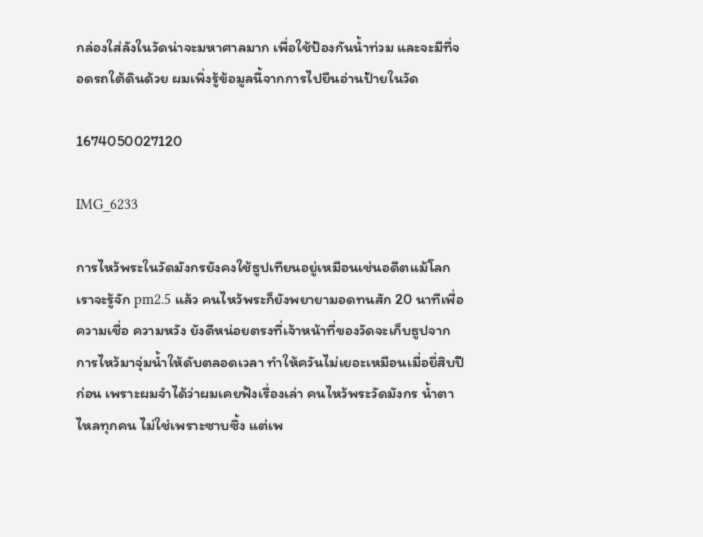กล่องใส่ลังในวัดน่าจะมหาศาลมาก เพื่อใช้ป้องกันน้ำท่วม และจะมีที่จอดรถใต้ดินด้วย ผมเพิ่งรู้ข้อมูลนี้จากการไปยืนอ่านป้ายในวัด

1674050027120

IMG_6233

การไหว้พระในวัดมังกรยังคงใช้ธูปเทียนอยู่เหมือนเช่นอดีตแม้โลกเราจะรู้จัก pm2.5 แล้ว คนไหว้พระก็ยังพยายามอดทนสัก 20 นาทีเพื่อ ความเชื่อ ความหวัง ยังดีหน่อยตรงที่เจ้าหน้าที่ของวัดจะเก็บธูปจากการไหว้มาจุ่มน้ำให้ดับตลอดเวลา ทำให้ควันไม่เยอะเหมือนเมื่อยี่สิบปีก่อน เพราะผมจำได้ว่าผมเคยฟังเรื่องเล่า คนไหว้พระวัดมังกร น้ำตาไหลทุกคน ไม่ใช่เพราะซาบซึ้ง แต่เพ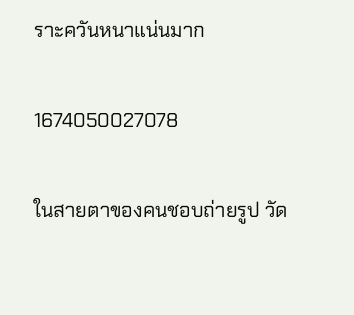ราะควันหนาแน่นมาก

1674050027078

ในสายตาของคนชอบถ่ายรูป วัด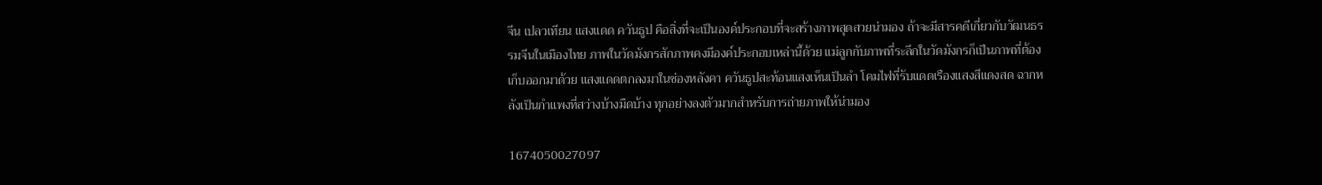จีน เปลวเทียน แสงแดด ควันธูป คือสิ่งที่จะเป็นองค์ประกอบที่จะสร้างภาพสุดสวยน่ามอง ถ้าจะมีสารคดีเกี่ยวกับวัฒนธรรมจีนในเมืองไทย ภาพในวัดมังกรสักภาพคงมีองค์ประกอบเหล่านี้ด้วย แม่ลูกกับภาพที่ระลึกในวัดมังกรก็เป็นภาพที่ต้องเก็บออกมาด้วย แสงแดดตกลงมาในช่องหลังคา ควันธูปสะท้อนแสงเห็นเป็นลำ โคมไฟที่รับแดดเรืองแสงสีแดงสด ฉากหลังเป็นกำแพงที่สว่างบ้างมืดบ้าง ทุกอย่างลงตัวมากสำหรับการถ่ายภาพให้น่ามอง

1674050027097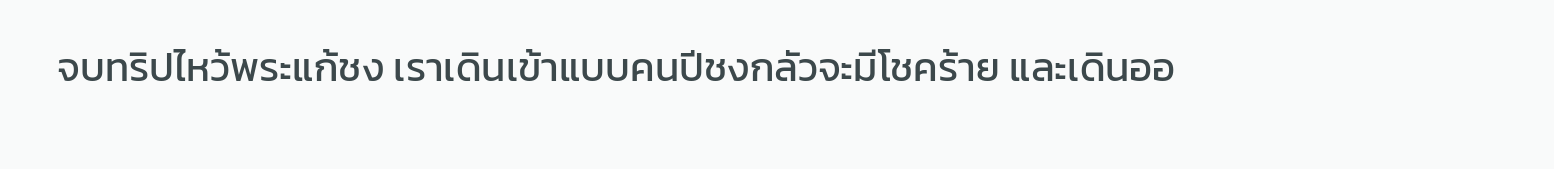จบทริปไหว้พระแก้ชง เราเดินเข้าแบบคนปีชงกลัวจะมีโชคร้าย และเดินออ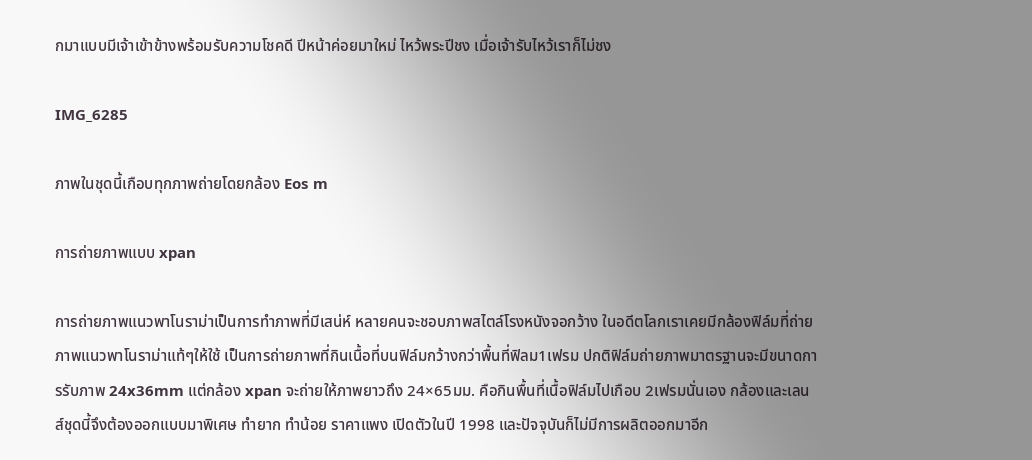กมาแบบมีเจ้าเข้าข้างพร้อมรับความโชคดี ปีหน้าค่อยมาใหม่ ไหว้พระปีชง เมื่อเจ้ารับไหว้เราก็ไม่ชง

IMG_6285

ภาพในชุดนี้เกือบทุกภาพถ่ายโดยกล้อง Eos m

การถ่ายภาพแบบ xpan

การถ่ายภาพแนวพาโนราม่าเป็นการทำภาพที่มีเสน่ห์ หลายคนจะชอบภาพสไตล์โรงหนังจอกว้าง ในอดีตโลกเราเคยมีกล้องฟิล์มที่ถ่ายภาพแนวพาโนราม่าแท้ๆให้ใช้ เป็นการถ่ายภาพที่กินเนื้อที่บนฟิล์มกว้างกว่าพื้นที่ฟิลม1เฟรม ปกติฟิล์มถ่ายภาพมาตรฐานจะมีขนาดการรับภาพ 24x36mm แต่กล้อง xpan จะถ่ายให้ภาพยาวถึง 24×65มม. คือกินพื้นที่เนื้อฟิล์มไปเกือบ 2เฟรมนั่นเอง กล้องและเลนส์ชุดนี้จึงต้องออกแบบมาพิเศษ ทำยาก ทำน้อย ราคาแพง เปิดตัวในปี 1998 และปัจจุบันก็ไม่มีการผลิตออกมาอีก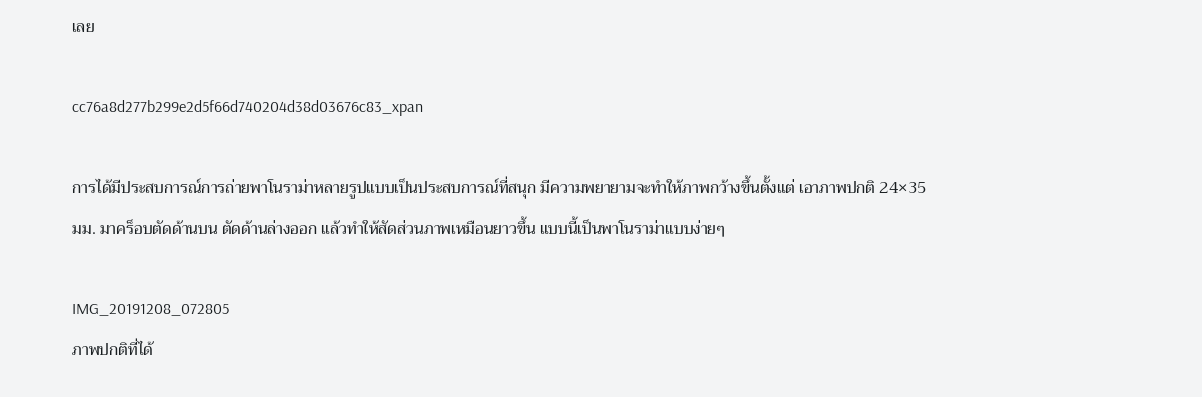เลย

cc76a8d277b299e2d5f66d740204d38d03676c83_xpan

การได้มีประสบการณ์การถ่ายพาโนราม่าหลายรูปแบบเป็นประสบการณ์ที่สนุก มีความพยายามจะทำให้ภาพกว้างขึ้นตั้งแต่ เอาภาพปกติ 24×35มม. มาคร็อบตัดด้านบน ตัดด้านล่างออก แล้วทำให้สัดส่วนภาพเหมือนยาวขึ้น แบบนี้เป็นพาโนราม่าแบบง่ายๆ

IMG_20191208_072805
ภาพปกติที่ได้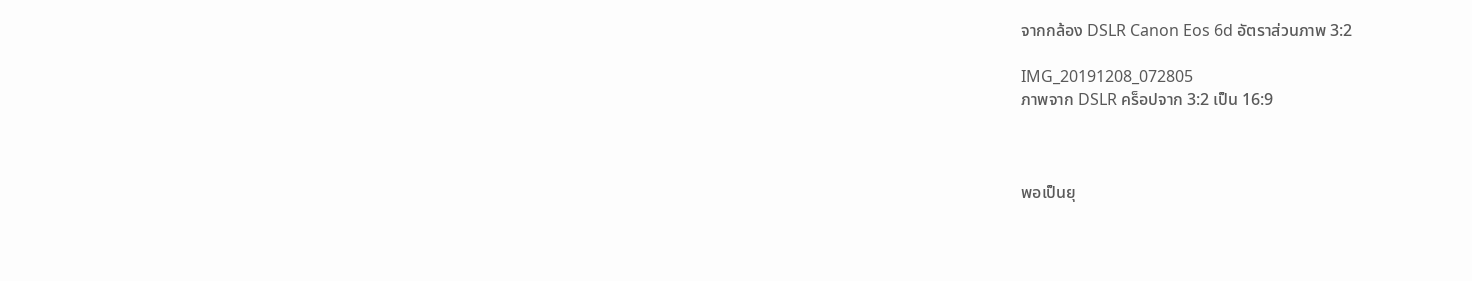จากกล้อง DSLR Canon Eos 6d อัตราส่วนภาพ 3:2

IMG_20191208_072805
ภาพจาก DSLR คร็อปจาก 3:2 เป็น 16:9



พอเป็นยุ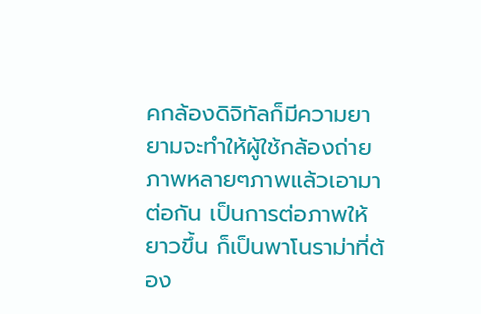คกล้องดิจิทัลก็มีความยายามจะทำให้ผู้ใช้กล้องถ่ายภาพหลายๆภาพแล้วเอามาต่อกัน เป็นการต่อภาพให้ยาวขึ้น ก็เป็นพาโนราม่าที่ต้อง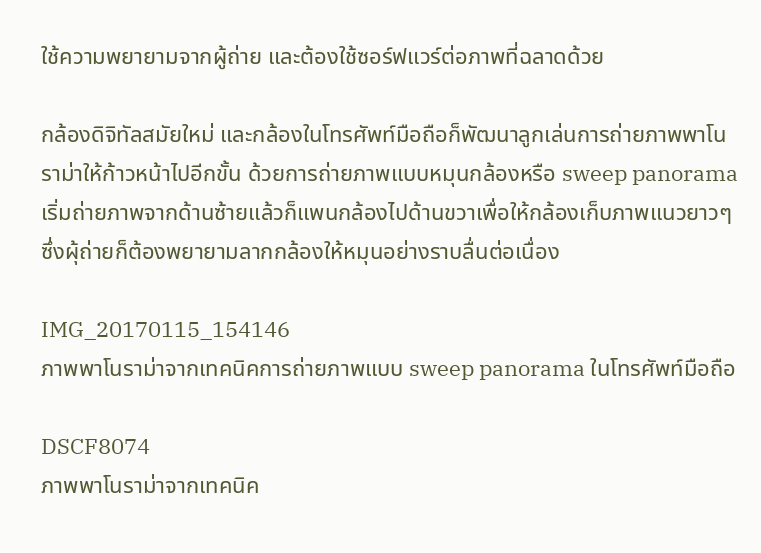ใช้ความพยายามจากผู้ถ่าย และต้องใช้ซอร์ฟแวร์ต่อภาพที่ฉลาดด้วย

กล้องดิจิทัลสมัยใหม่ และกล้องในโทรศัพท์มือถือก็พัฒนาลูกเล่นการถ่ายภาพพาโนราม่าให้ก้าวหน้าไปอีกขั้น ด้วยการถ่ายภาพแบบหมุนกล้องหรือ sweep panorama เริ่มถ่ายภาพจากด้านซ้ายแล้วก็แพนกล้องไปด้านขวาเพื่อให้กล้องเก็บภาพแนวยาวๆ ซึ่งผุ้ถ่ายก็ต้องพยายามลากกล้องให้หมุนอย่างราบลื่นต่อเนื่อง

IMG_20170115_154146
ภาพพาโนราม่าจากเทคนิคการถ่ายภาพแบบ sweep panorama ในโทรศัพท์มือถือ

DSCF8074
ภาพพาโนราม่าจากเทคนิค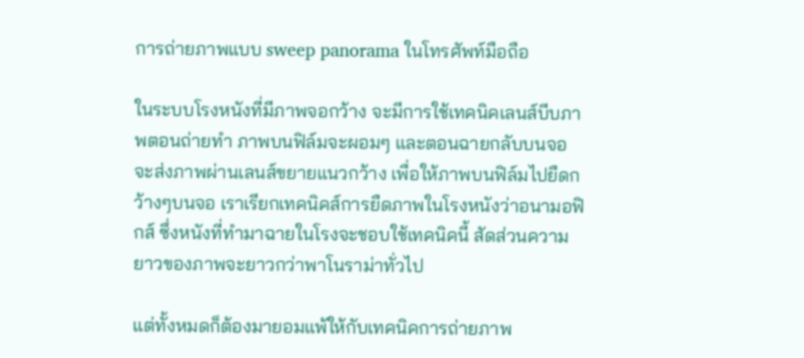การถ่ายภาพแบบ sweep panorama ในโทรศัพท์มือถือ

ในระบบโรงหนังที่มีภาพจอกว้าง จะมีการใช้เทคนิคเลนส์บีบภาพตอนถ่ายทำ ภาพบนฟิล์มจะผอมๆ และตอนฉายกลับบนจอ จะส่งภาพผ่านเลนส์ขยายแนวกว้าง เพื่อให้ภาพบนฟิล์มไปยืดกว้างๆบนจอ เราเรียกเทคนิคส์การยืดภาพในโรงหนังว่าอนามอฟิกส์ ซึ่งหนังที่ทำมาฉายในโรงจะชอบใช้เทคนิคนี้ สัดส่วนความยาวของภาพจะยาวกว่าพาโนราม่าทั่วไป

แต่ทั้งหมดก็ต้องมายอมแพ้ให้กับเทคนิคการถ่ายภาพ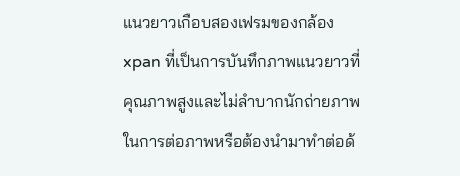แนวยาวเกือบสองเฟรมของกล้อง xpan ที่เป็นการบันทึกภาพแนวยาวที่คุณภาพสูงและไม่ลำบากนักถ่ายภาพในการต่อภาพหรือต้องนำมาทำต่อด้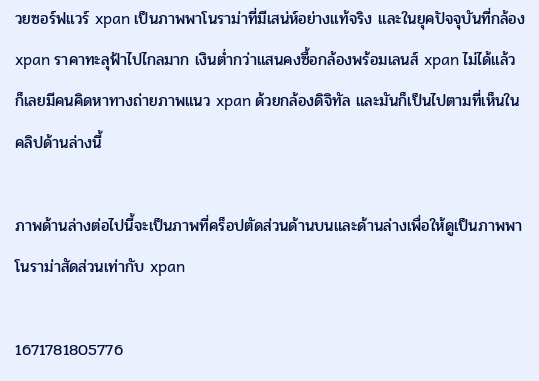วยซอร์ฟแวร์ xpan เป็นภาพพาโนราม่าที่มีเสน่ห์อย่างแท้จริง และในยุคปัจจุบันที่กล้อง xpan ราคาทะลุฟ้าไปไกลมาก เงินต่ำกว่าแสนคงซื้อกล้องพร้อมเลนส์ xpan ไม่ได้แล้ว ก็เลยมีคนคิดหาทางถ่ายภาพแนว xpan ด้วยกล้องดิจิทัล และมันก็เป็นไปตามที่เห็นในคลิปด้านล่างนี้

ภาพด้านล่างต่อไปนี้จะเป็นภาพที่คร็อปตัดส่วนด้านบนและด้านล่างเพื่อให้ดูเป็นภาพพาโนราม่าสัดส่วนเท่ากับ xpan

1671781805776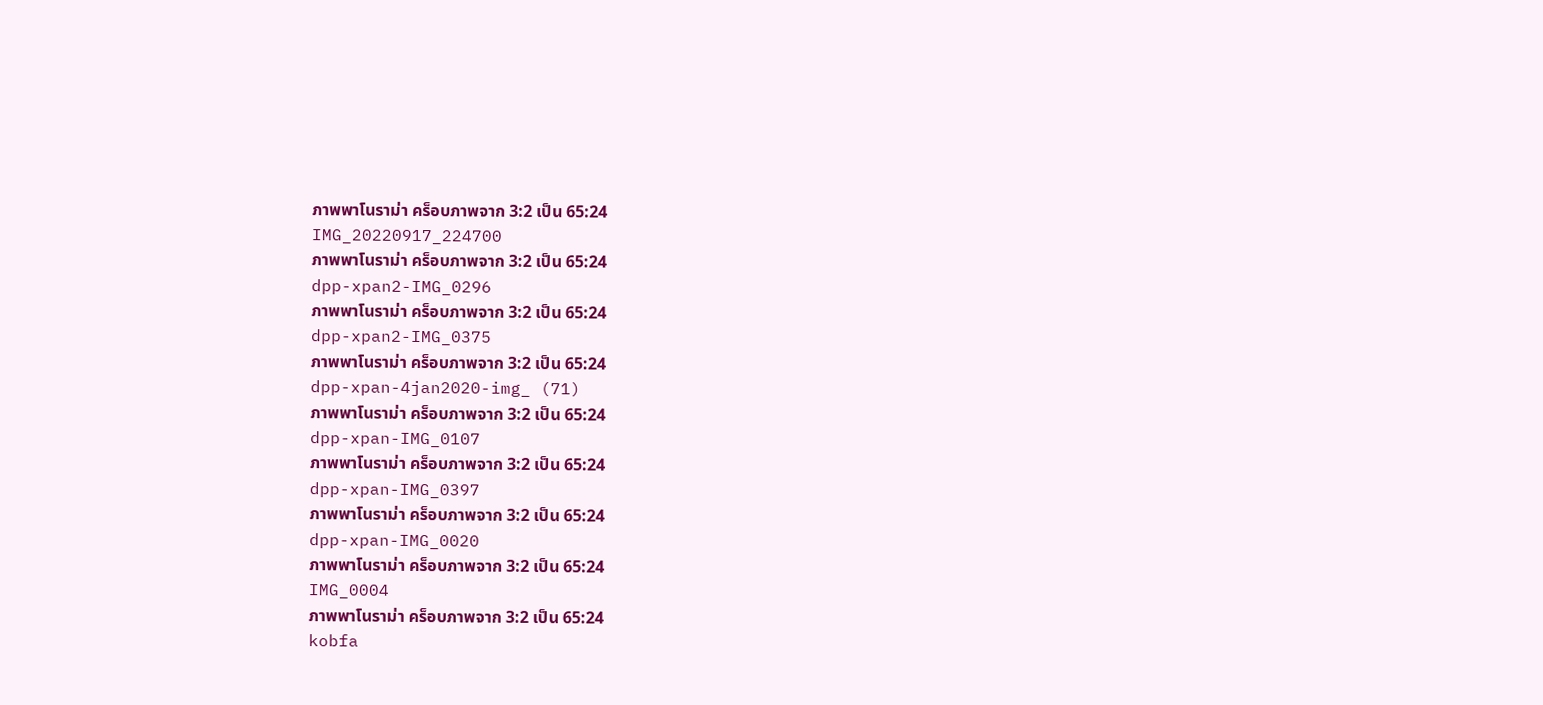ภาพพาโนราม่า คร็อบภาพจาก 3:2 เป็น 65:24
IMG_20220917_224700
ภาพพาโนราม่า คร็อบภาพจาก 3:2 เป็น 65:24
dpp-xpan2-IMG_0296
ภาพพาโนราม่า คร็อบภาพจาก 3:2 เป็น 65:24
dpp-xpan2-IMG_0375
ภาพพาโนราม่า คร็อบภาพจาก 3:2 เป็น 65:24
dpp-xpan-4jan2020-img_ (71)
ภาพพาโนราม่า คร็อบภาพจาก 3:2 เป็น 65:24
dpp-xpan-IMG_0107
ภาพพาโนราม่า คร็อบภาพจาก 3:2 เป็น 65:24
dpp-xpan-IMG_0397
ภาพพาโนราม่า คร็อบภาพจาก 3:2 เป็น 65:24
dpp-xpan-IMG_0020
ภาพพาโนราม่า คร็อบภาพจาก 3:2 เป็น 65:24
IMG_0004
ภาพพาโนราม่า คร็อบภาพจาก 3:2 เป็น 65:24
kobfa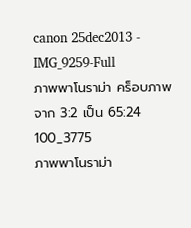canon 25dec2013 - IMG_9259-Full
ภาพพาโนราม่า คร็อบภาพจาก 3:2 เป็น 65:24
100_3775
ภาพพาโนราม่า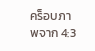คร็อบภาพจาก 4:3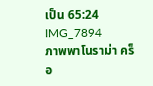เป็น 65:24
IMG_7894
ภาพพาโนราม่า คร็อ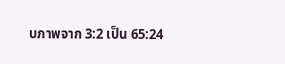บภาพจาก 3:2 เป็น 65:24